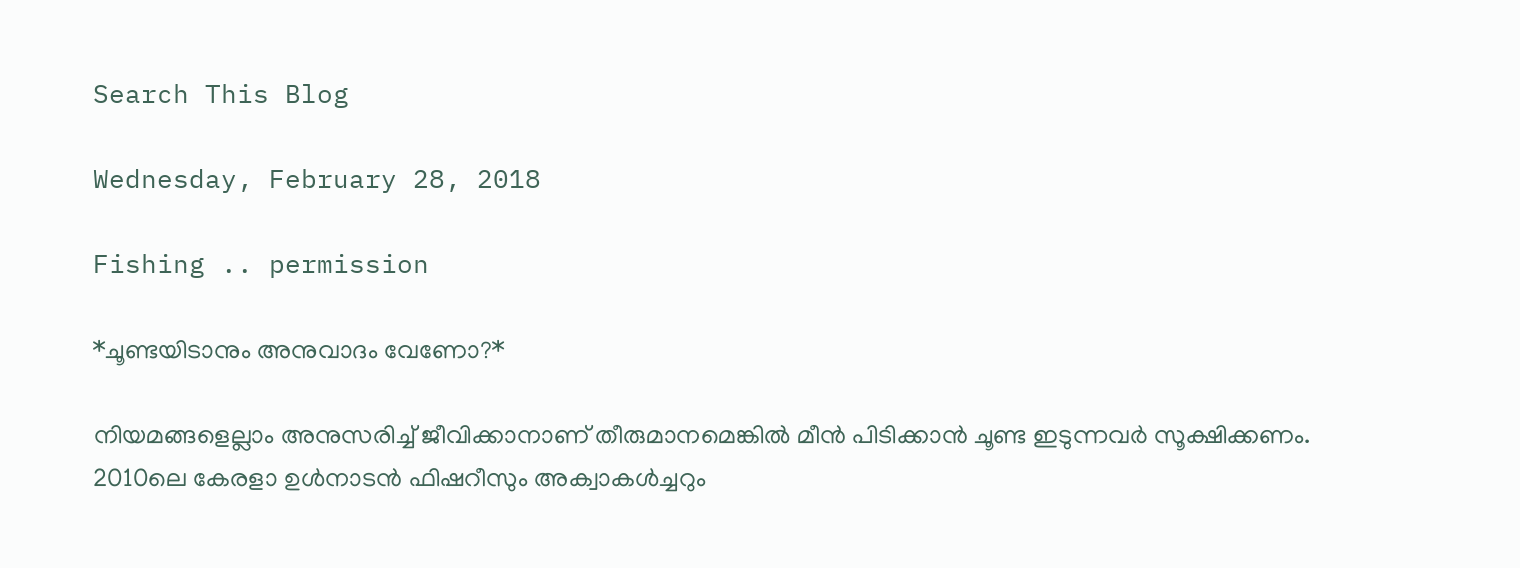Search This Blog

Wednesday, February 28, 2018

Fishing .. permission

*ചൂണ്ടയിടാനും അനുവാദം വേണോ?*

നിയമങ്ങളെല്ലാം അനുസരിച്ച് ജീവിക്കാനാണ് തീരുമാനമെങ്കിൽ മീൻ പിടിക്കാൻ ചൂണ്ട ഇടുന്നവർ സൂക്ഷിക്കണം. 2010ലെ കേരളാ ഉൾനാടൻ ഫിഷറീസും അക്വാകൾച്ചറും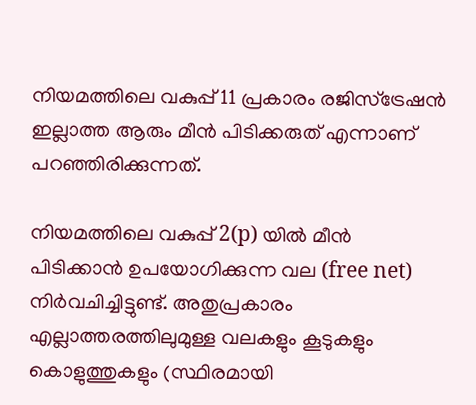നിയമത്തിലെ വകുപ്പ് 11 പ്രകാരം രജിസ്ട്രേഷൻ ഇല്ലാത്ത ആരും മീൻ പിടിക്കരുത് എന്നാണ് പറഞ്ഞിരിക്കുന്നത്.

നിയമത്തിലെ വകുപ്പ് 2(p) യിൽ മീൻ പിടിക്കാൻ ഉപയോഗിക്കുന്ന വല (free net) നിർവചിച്ചിട്ടുണ്ട്. അതുപ്രകാരം എല്ലാത്തരത്തിലുമുള്ള വലകളും കൂടുകളും കൊളുത്തുകളും (സ്ഥിരമായി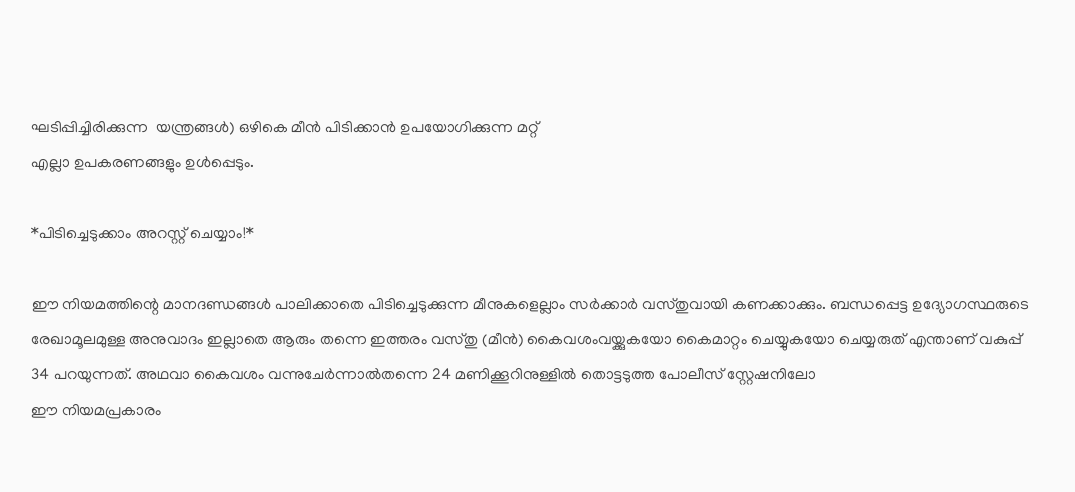ഘടിപ്പിച്ചിരിക്കുന്ന  യന്ത്രങ്ങൾ) ഒഴികെ മീൻ പിടിക്കാൻ ഉപയോഗിക്കുന്ന മറ്റ്
എല്ലാ ഉപകരണങ്ങളും ഉൾപ്പെടും.

*പിടിച്ചെടുക്കാം അറസ്റ്റ് ചെയ്യാം!*

ഈ നിയമത്തിന്റെ മാനദണ്ഡങ്ങൾ പാലിക്കാതെ പിടിച്ചെടുക്കുന്ന മീനുകളെല്ലാം സർക്കാർ വസ്തുവായി കണക്കാക്കും. ബന്ധപ്പെട്ട ഉദ്യോഗസ്ഥരുടെ രേഖാമൂലമുള്ള അനുവാദം ഇല്ലാതെ ആരും തന്നെ ഇത്തരം വസ്തു (മീൻ) കൈവശംവയ്ക്കുകയോ കൈമാറ്റം ചെയ്യുകയോ ചെയ്യരുത് എന്താണ് വകുപ്പ് 34 പറയുന്നത്. അഥവാ കൈവശം വന്നുചേർന്നാൽതന്നെ 24 മണിക്കൂറിനുള്ളിൽ തൊട്ടടുത്ത പോലീസ് സ്റ്റേഷനിലോ
ഈ നിയമപ്രകാരം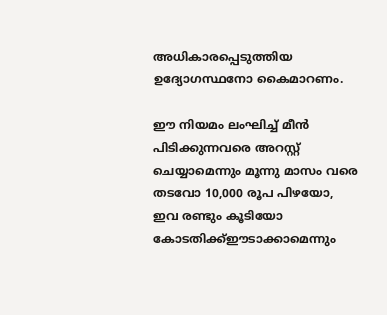അധികാരപ്പെടുത്തിയ ഉദ്യോഗസ്ഥനോ കൈമാറണം.

ഈ നിയമം ലംഘിച്ച് മീൻ പിടിക്കുന്നവരെ അറസ്റ്റ് ചെയ്യാമെന്നും മൂന്നു മാസം വരെ തടവോ 10,000 രൂപ പിഴയോ, ഇവ രണ്ടും കൂടിയോ കോടതിക്ക്ഈടാക്കാമെന്നും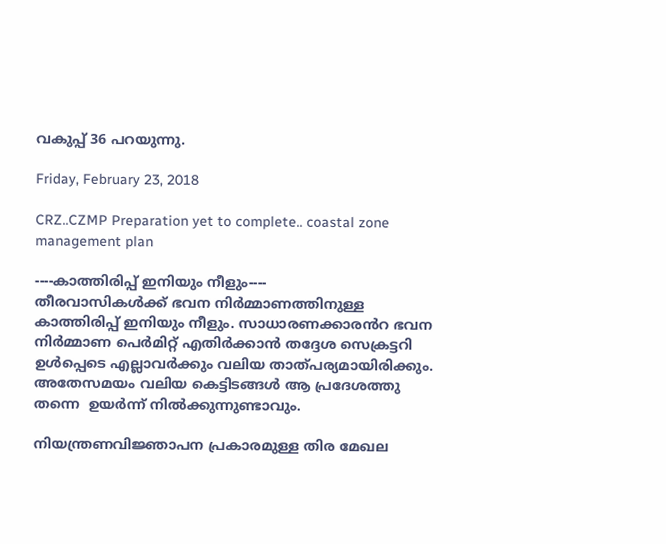വകുപ്പ് 36 പറയുന്നു.

Friday, February 23, 2018

CRZ..CZMP Preparation yet to complete.. coastal zone management plan

----കാത്തിരിപ്പ് ഇനിയും നീളും----
തീരവാസികൾക്ക് ഭവന നിർമ്മാണത്തിനുള്ള കാത്തിരിപ്പ് ഇനിയും നീളും. സാധാരണക്കാരൻറ ഭവന നിർമ്മാണ പെർമിറ്റ് എതിർക്കാൻ തദ്ദേശ സെക്രട്ടറി ഉൾപ്പെടെ എല്ലാവർക്കും വലിയ താത്പര്യമായിരിക്കും. അതേസമയം വലിയ കെട്ടിടങ്ങൾ ആ പ്രദേശത്തു തന്നെ  ഉയർന്ന് നിൽക്കുന്നുണ്ടാവും.

നിയന്ത്രണവിജ്ഞാപന പ്രകാരമുള്ള തിര മേഖല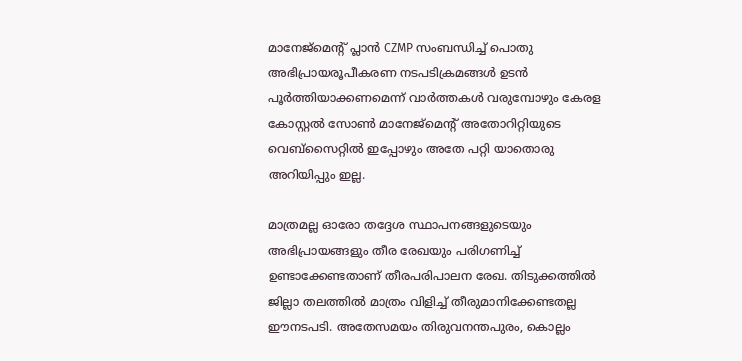മാനേജ്മെന്റ് പ്ലാൻ CZMP സംബന്ധിച്ച് പൊതു അഭിപ്രായരൂപീകരണ നടപടിക്രമങ്ങൾ ഉടൻ പൂർത്തിയാക്കണമെന്ന് വാർത്തകൾ വരുമ്പോഴും കേരള കോസ്റ്റൽ സോൺ മാനേജ്മെന്റ് അതോറിറ്റിയുടെ വെബ്സൈറ്റിൽ ഇപ്പോഴും അതേ പറ്റി യാതൊരു അറിയിപ്പും ഇല്ല.

മാത്രമല്ല ഓരോ തദ്ദേശ സ്ഥാപനങ്ങളുടെയും അഭിപ്രായങ്ങളും തീര രേഖയും പരിഗണിച്ച് ഉണ്ടാക്കേണ്ടതാണ് തീരപരിപാലന രേഖ. തിടുക്കത്തിൽ ജില്ലാ തലത്തിൽ മാത്രം വിളിച്ച് തീരുമാനിക്കേണ്ടതല്ല ഈനടപടി. അതേസമയം തിരുവനന്തപുരം, കൊല്ലം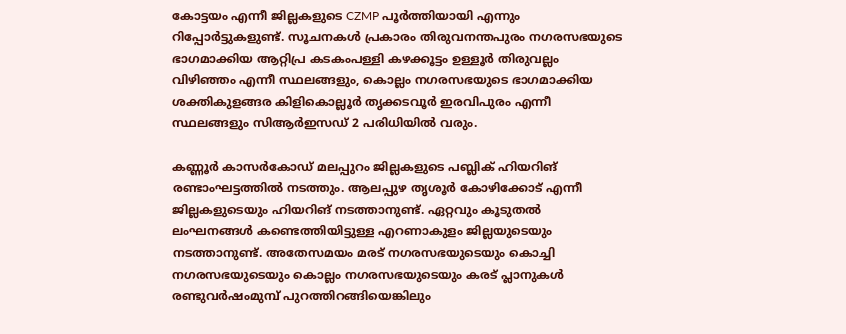കോട്ടയം എന്നീ ജില്ലകളുടെ CZMP പൂർത്തിയായി എന്നും റിപ്പോർട്ടുകളുണ്ട്. സൂചനകൾ പ്രകാരം തിരുവനന്തപുരം നഗരസഭയുടെ ഭാഗമാക്കിയ ആറ്റിപ്ര കടകംപള്ളി കഴക്കൂട്ടം ഉള്ളൂർ തിരുവല്ലം വിഴിഞ്ഞം എന്നീ സ്ഥലങ്ങളും, കൊല്ലം നഗരസഭയുടെ ഭാഗമാക്കിയ ശക്തികുളങ്ങര കിളികൊല്ലൂർ തൃക്കടവൂർ ഇരവിപുരം എന്നീ സ്ഥലങ്ങളും സിആർഇസഡ് 2 പരിധിയിൽ വരും.

കണ്ണൂർ കാസർകോഡ് മലപ്പുറം ജില്ലകളുടെ പബ്ലിക് ഹിയറിങ് രണ്ടാംഘട്ടത്തിൽ നടത്തും. ആലപ്പുഴ തൃശൂർ കോഴിക്കോട് എന്നീ ജില്ലകളുടെയും ഹിയറിങ് നടത്താനുണ്ട്. ഏറ്റവും കൂടുതൽ ലംഘനങ്ങൾ കണ്ടെത്തിയിട്ടുള്ള എറണാകുളം ജില്ലയുടെയും നടത്താനുണ്ട്. അതേസമയം മരട് നഗരസഭയുടെയും കൊച്ചി നഗരസഭയുടെയും കൊല്ലം നഗരസഭയുടെയും കരട് പ്ലാനുകൾ രണ്ടുവർഷംമുമ്പ് പുറത്തിറങ്ങിയെങ്കിലും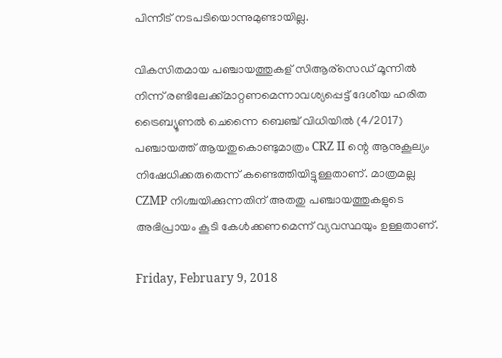പിന്നീട് നടപടിയൊന്നുമുണ്ടായില്ല.

വികസിതമായ പഞ്ചായത്തുകള് സിആര്സെഡ് മൂന്നിൽ നിന്ന് രണ്ടിലേക്ക്മാറ്റണമെന്നാവശ്യപ്പെട്ട് ദേശീയ ഹരിത ട്രൈബ്യൂണൽ ചെന്നൈ ബെഞ്ച് വിധിയിൽ (4/2017) പഞ്ചായത്ത് ആയതുകൊണ്ടുമാത്രം CRZ II ന്റെ ആനുകൂല്യം നിഷേധിക്കരുതെന്ന് കണ്ടെത്തിയിട്ടുള്ളതാണ്. മാത്രമല്ല CZMP നിശ്ചയിക്കുന്നതിന് അതതു പഞ്ചായത്തുകളുടെ അഭിപ്രായം കൂടി കേൾക്കണമെന്ന് വ്യവസ്ഥയും ഉള്ളതാണ്.

Friday, February 9, 2018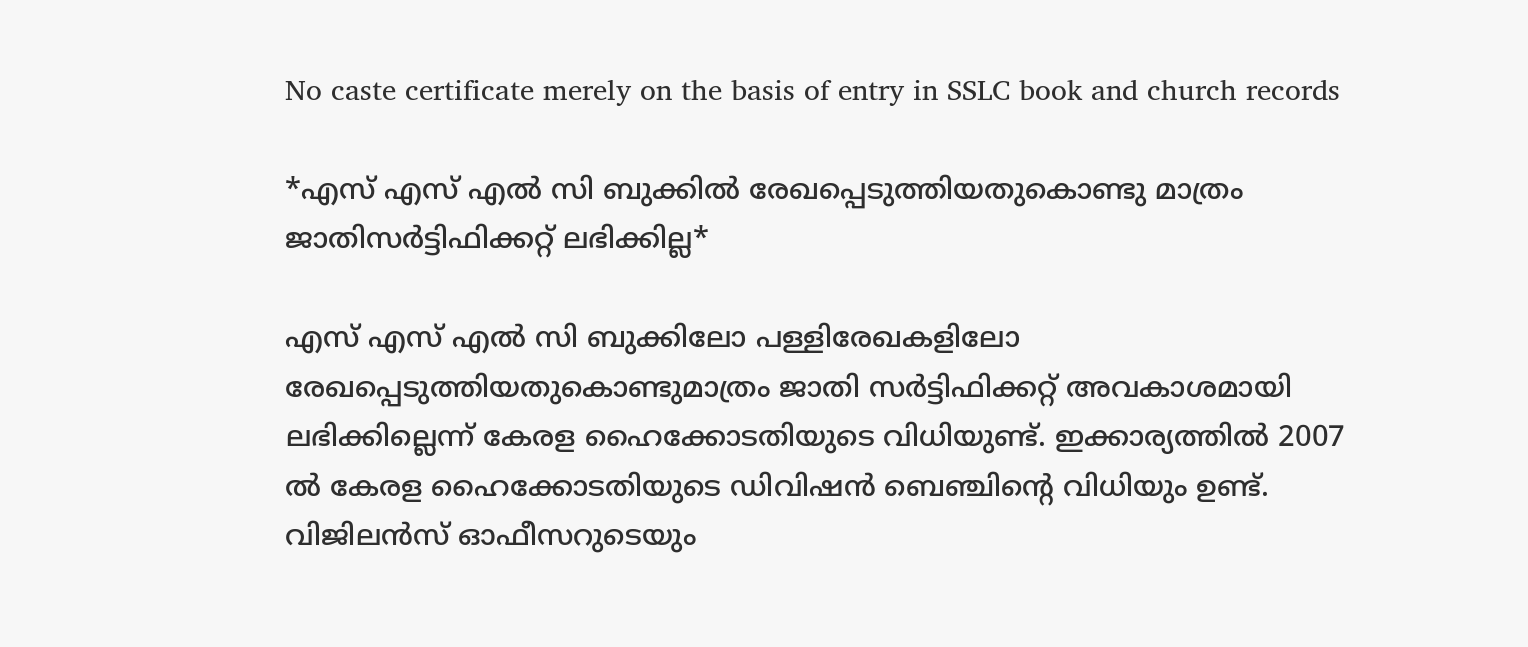No caste certificate merely on the basis of entry in SSLC book and church records

*എസ് എസ് എല്‍ സി ബുക്കില്‍ രേഖപ്പെടുത്തിയതുകൊണ്ടു മാത്രം ജാതിസര്‍ട്ടിഫിക്കറ്റ് ലഭിക്കില്ല*

എസ് എസ് എല്‍ സി ബുക്കിലോ പള്ളിരേഖകളിലോ രേഖപ്പെടുത്തിയതുകൊണ്ടുമാത്രം ജാതി സര്‍ട്ടിഫിക്കറ്റ് അവകാശമായി ലഭിക്കില്ലെന്ന് കേരള ഹൈക്കോടതിയുടെ വിധിയുണ്ട്. ഇക്കാര്യത്തില്‍ 2007 ല്‍ കേരള ഹൈക്കോടതിയുടെ ഡിവിഷന്‍ ബെഞ്ചിന്‍റെ വിധിയും ഉണ്ട്. വിജിലന്‍സ് ഓഫീസറുടെയും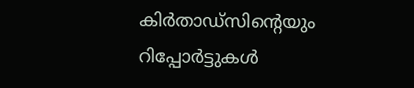കിര്‍താഡ്സിന്‍റെയും റിപ്പോര്‍ട്ടുകള്‍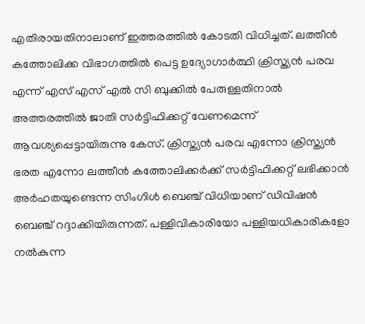എതിരായതിനാലാണ് ഇത്തരത്തില്‍ കോടതി വിധിച്ചത്. ലത്തീന്‍ കത്തോലിക്ക വിഭാഗത്തില്‍ പെട്ട ഉദ്യോഗാര്‍ത്ഥി ക്രിസ്ത്യന്‍ പരവ എന്ന് എസ് എസ് എല്‍ സി ബുക്കില്‍ പേരുള്ളതിനാല്‍ അത്തരത്തില്‍ ജാതി സര്‍ട്ടിഫിക്കറ്റ് വേണമെന്ന് ആവശ്യപ്പെട്ടായിരുന്നു കേസ്. ക്രിസ്ത്യന്‍ പരവ എന്നോ ക്രിസ്ത്യന്‍ ഭരത എന്നോ ലത്തീന്‍ കത്തോലിക്കര്‍ക്ക് സര്‍ട്ടിഫിക്കറ്റ് ലഭിക്കാന്‍ അര്‍ഹതയുണ്ടെന്ന സിംഗിള്‍ ബെഞ്ച് വിധിയാണ് ഡിവിഷന്‍ ബെഞ്ച് റദ്ദാക്കിയിരുന്നത്. പള്ളിവികാരിയോ പള്ളിയധികാരികളോ നല്‍കുന്ന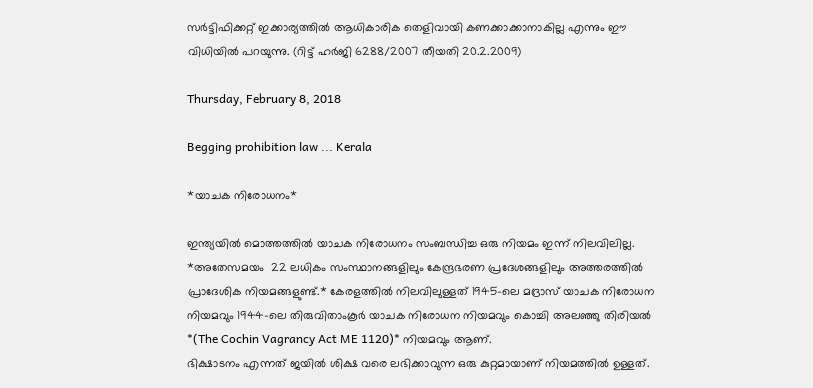സര്‍ട്ടിഫിക്കറ്റ് ഇക്കാര്യത്തില്‍ ആധികാരിക തെളിവായി കണക്കാക്കാനാകില്ല എന്നും ഈ വിധിയില്‍ പറയുന്നു. (റിട്ട് ഹര്‍ജി 6288/2007 തീയതി 20.2.2009)

Thursday, February 8, 2018

Begging prohibition law ... Kerala

*യാചക നിരോധനം*

ഇന്ത്യയിൽ മൊത്തത്തിൽ യാചക നിരോധനം സംബന്ധിച്ച ഒരു നിയമം ഇന്ന് നിലവിലില്ല. *അതേസമയം  22 ലധികം സംസ്ഥാനങ്ങളിലും കേന്ദ്രഭരണ പ്രദേശങ്ങളിലും അത്തരത്തിൽ പ്രാദേശിക നിയമങ്ങളുണ്ട്.* കേരളത്തിൽ നിലവിലുള്ളത് 1945-ലെ മദ്രാസ് യാചക നിരോധന നിയമവും 1944-ലെ തിരുവിതാംകൂർ യാചക നിരോധന നിയമവും കൊച്ചി അലഞ്ഞു തിരിയൽ *(The Cochin Vagrancy Act ME 1120)* നിയമവും ആണ്.
ഭിക്ഷാടനം എന്നത് ജയിൽ ശിക്ഷ വരെ ലഭിക്കാവുന്ന ഒരു കുറ്റമായാണ് നിയമത്തിൽ ഉള്ളത്.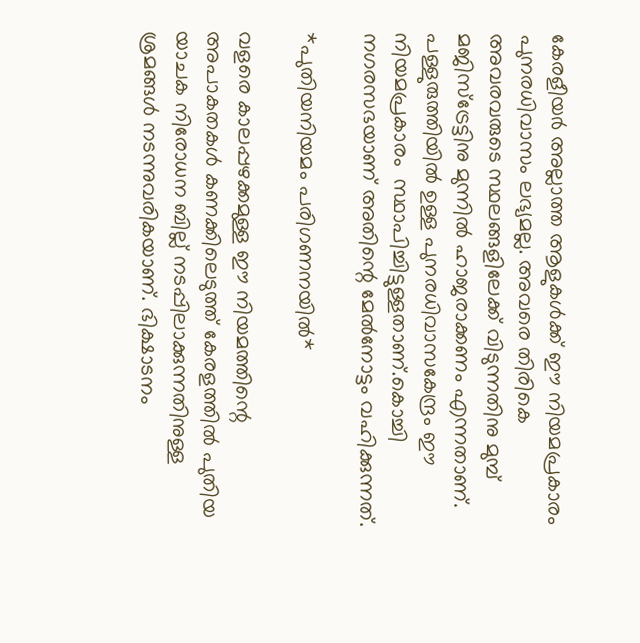കേരളീയർ അല്ലാത്ത ആളുകൾക്ക് ഈ നിയമപ്രകാരം പുനരധിവാസം ലഭ്യമല്ല. അവരെ തിരികെ അവരവരുടെ സ്ഥലങ്ങളിലേക്ക് വിടുന്നതിനു മുമ്പ് മജിസ്ട്രേട്ടിനു മുന്നിൽ ഹാജരാക്കണം എന്നതാണ്. പള്ളുരുത്തിയിൽ ഉള്ള പുനരധിവാസകേന്ദ്രം ഈ നിയമപ്രകാരം  സ്ഥാപിച്ചിട്ടുള്ളതാണ്.കൊച്ചി നഗരസഭയാണ് അതിന്റെ മേൽനോട്ടം വഹിക്കുന്നത്.

*പുതിയനിയമം പരിഗണനയിൽ*

വളരെ കാലപ്പഴക്കമുള്ള ഈ നിയമത്തിന്റെ അപാകതകൾ കണക്കിലെടുത്ത് കേരളത്തിൽ പുതിയ യാചക നിരോധന ബില്ല് നടപ്പിലാക്കുന്നതിനുള്ള ശ്രമങ്ങൾ നടന്നുവരികയാണ്. ഭിക്ഷാടനം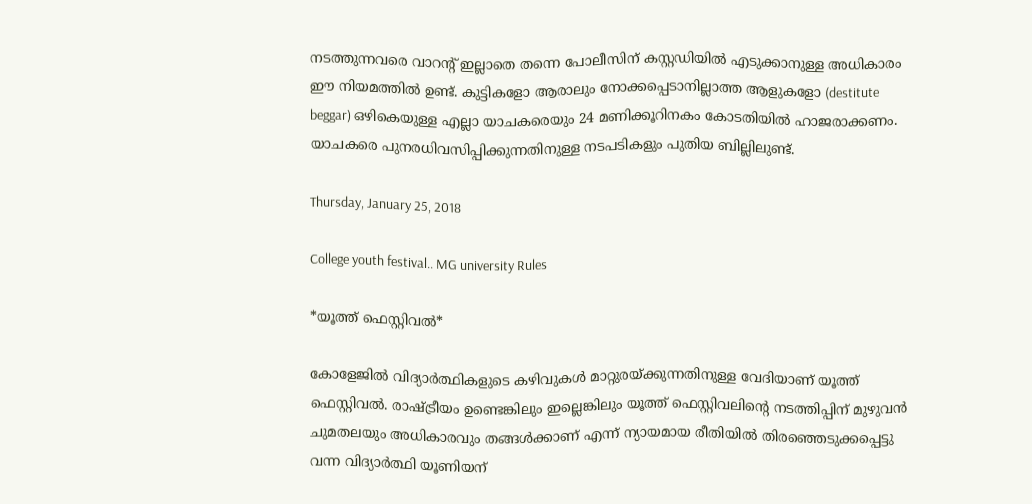നടത്തുന്നവരെ വാറന്റ് ഇല്ലാതെ തന്നെ പോലീസിന് കസ്റ്റഡിയിൽ എടുക്കാനുള്ള അധികാരം ഈ നിയമത്തിൽ ഉണ്ട്. കുട്ടികളോ ആരാലും നോക്കപ്പെടാനില്ലാത്ത ആളുകളോ (destitute  beggar) ഒഴികെയുള്ള എല്ലാ യാചകരെയും 24 മണിക്കൂറിനകം കോടതിയിൽ ഹാജരാക്കണം. യാചകരെ പുനരധിവസിപ്പിക്കുന്നതിനുള്ള നടപടികളും പുതിയ ബില്ലിലുണ്ട്.

Thursday, January 25, 2018

College youth festival.. MG university Rules

*യൂത്ത് ഫെസ്റ്റിവൽ*

കോളേജിൽ വിദ്യാർത്ഥികളുടെ കഴിവുകൾ മാറ്റുരയ്ക്കുന്നതിനുള്ള വേദിയാണ് യൂത്ത് ഫെസ്റ്റിവൽ. രാഷ്ട്രീയം ഉണ്ടെങ്കിലും ഇല്ലെങ്കിലും യൂത്ത് ഫെസ്റ്റിവലിന്റെ നടത്തിപ്പിന് മുഴുവൻ ചുമതലയും അധികാരവും തങ്ങൾക്കാണ് എന്ന് ന്യായമായ രീതിയിൽ തിരഞ്ഞെടുക്കപ്പെട്ടു വന്ന വിദ്യാർത്ഥി യൂണിയന്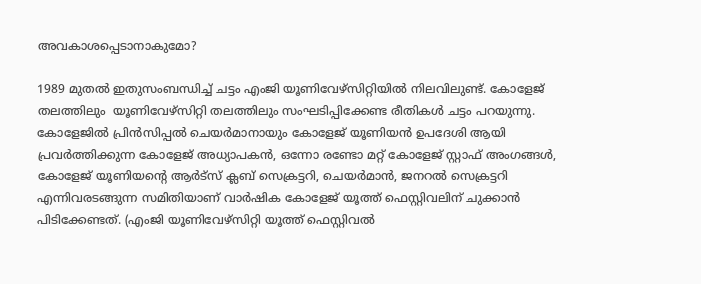അവകാശപ്പെടാനാകുമോ?

1989 മുതൽ ഇതുസംബന്ധിച്ച് ചട്ടം എംജി യൂണിവേഴ്സിറ്റിയിൽ നിലവിലുണ്ട്. കോളേജ് തലത്തിലും  യൂണിവേഴ്സിറ്റി തലത്തിലും സംഘടിപ്പിക്കേണ്ട രീതികൾ ചട്ടം പറയുന്നു. കോളേജിൽ പ്രിൻസിപ്പൽ ചെയർമാനായും കോളേജ് യൂണിയൻ ഉപദേശി ആയി പ്രവർത്തിക്കുന്ന കോളേജ് അധ്യാപകൻ, ഒന്നോ രണ്ടോ മറ്റ് കോളേജ് സ്റ്റാഫ് അംഗങ്ങൾ, കോളേജ് യൂണിയന്റെ ആർട്സ് ക്ലബ് സെക്രട്ടറി, ചെയർമാൻ, ജനറൽ സെക്രട്ടറി എന്നിവരടങ്ങുന്ന സമിതിയാണ് വാർഷിക കോളേജ് യൂത്ത് ഫെസ്റ്റിവലിന് ചുക്കാൻ പിടിക്കേണ്ടത്. (എംജി യൂണിവേഴ്സിറ്റി യൂത്ത് ഫെസ്റ്റിവൽ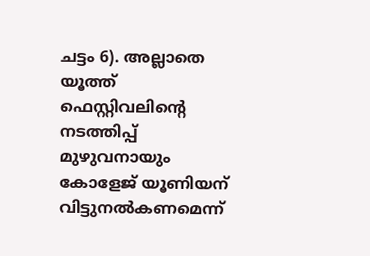ചട്ടം 6). അല്ലാതെ യൂത്ത് ഫെസ്റ്റിവലിന്റെ നടത്തിപ്പ് മുഴുവനായും കോളേജ് യൂണിയന് വിട്ടുനൽകണമെന്ന്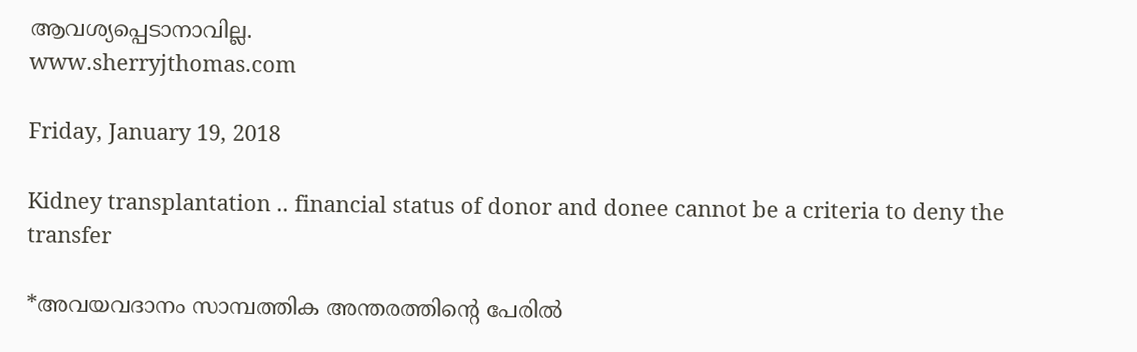ആവശ്യപ്പെടാനാവില്ല.
www.sherryjthomas.com

Friday, January 19, 2018

Kidney transplantation .. financial status of donor and donee cannot be a criteria to deny the transfer

*അവയവദാനം സാമ്പത്തിക അന്തരത്തിന്റെ പേരിൽ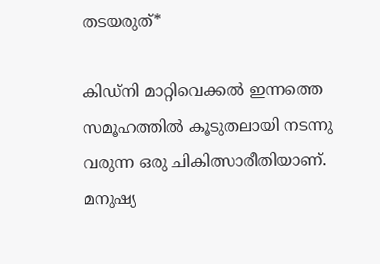തടയരുത്*

കിഡ്നി മാറ്റിവെക്കൽ ഇന്നത്തെ സമൂഹത്തിൽ കൂടുതലായി നടന്നു വരുന്ന ഒരു ചികിത്സാരീതിയാണ്. മനുഷ്യ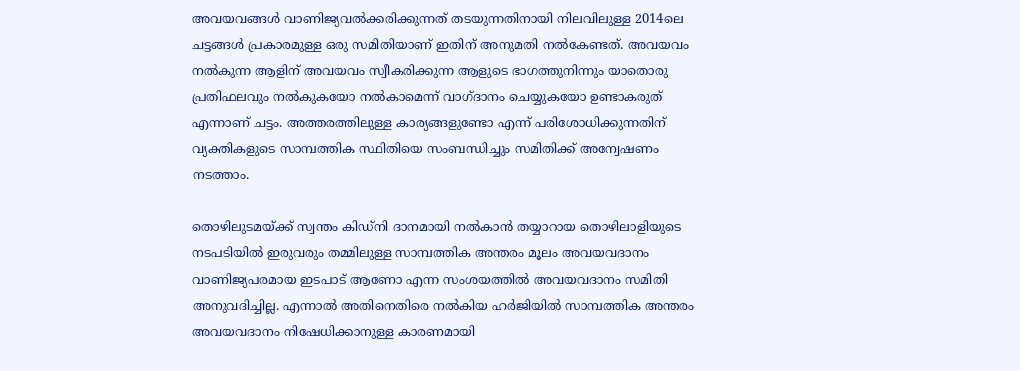അവയവങ്ങൾ വാണിജ്യവൽക്കരിക്കുന്നത് തടയുന്നതിനായി നിലവിലുള്ള 2014ലെ ചട്ടങ്ങൾ പ്രകാരമുള്ള ഒരു സമിതിയാണ് ഇതിന് അനുമതി നൽകേണ്ടത്. അവയവം നൽകുന്ന ആളിന് അവയവം സ്വീകരിക്കുന്ന ആളുടെ ഭാഗത്തുനിന്നും യാതൊരു പ്രതിഫലവും നൽകുകയോ നൽകാമെന്ന് വാഗ്ദാനം ചെയ്യുകയോ ഉണ്ടാകരുത് എന്നാണ് ചട്ടം. അത്തരത്തിലുള്ള കാര്യങ്ങളുണ്ടോ എന്ന് പരിശോധിക്കുന്നതിന് വ്യക്തികളുടെ സാമ്പത്തിക സ്ഥിതിയെ സംബന്ധിച്ചും സമിതിക്ക് അന്വേഷണം നടത്താം.

തൊഴിലുടമയ്ക്ക് സ്വന്തം കിഡ്നി ദാനമായി നൽകാൻ തയ്യാറായ തൊഴിലാളിയുടെ നടപടിയിൽ ഇരുവരും തമ്മിലുള്ള സാമ്പത്തിക അന്തരം മൂലം അവയവദാനം വാണിജ്യപരമായ ഇടപാട് ആണോ എന്ന സംശയത്തിൽ അവയവദാനം സമിതി അനുവദിച്ചില്ല. എന്നാൽ അതിനെതിരെ നൽകിയ ഹർജിയിൽ സാമ്പത്തിക അന്തരം അവയവദാനം നിഷേധിക്കാനുള്ള കാരണമായി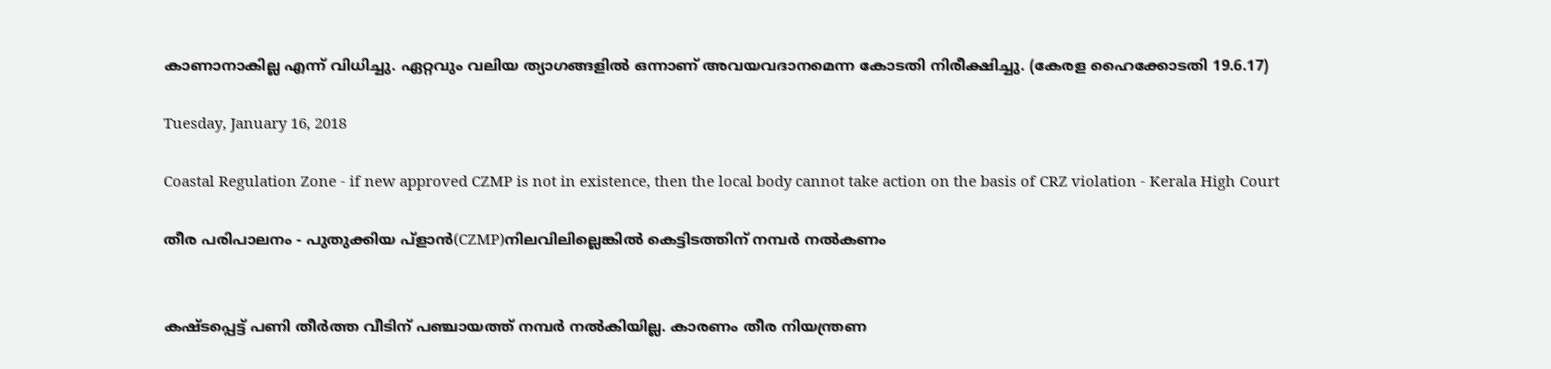കാണാനാകില്ല എന്ന് വിധിച്ചു. ഏറ്റവും വലിയ ത്യാഗങ്ങളിൽ ഒന്നാണ് അവയവദാനമെന്ന കോടതി നിരീക്ഷിച്ചു. (കേരള ഹൈക്കോടതി 19.6.17)

Tuesday, January 16, 2018

Coastal Regulation Zone - if new approved CZMP is not in existence, then the local body cannot take action on the basis of CRZ violation - Kerala High Court

തീര പരിപാലനം - പുതുക്കിയ പ്ളാന്‍(CZMP)നിലവിലില്ലെങ്കില്‍ കെട്ടിടത്തിന് നമ്പര്‍ നല്‍കണം


കഷ്ടപ്പെട്ട് പണി തീര്‍ത്ത വീടിന് പഞ്ചായത്ത് നമ്പര്‍ നല്‍കിയില്ല. കാരണം തീര നിയന്ത്രണ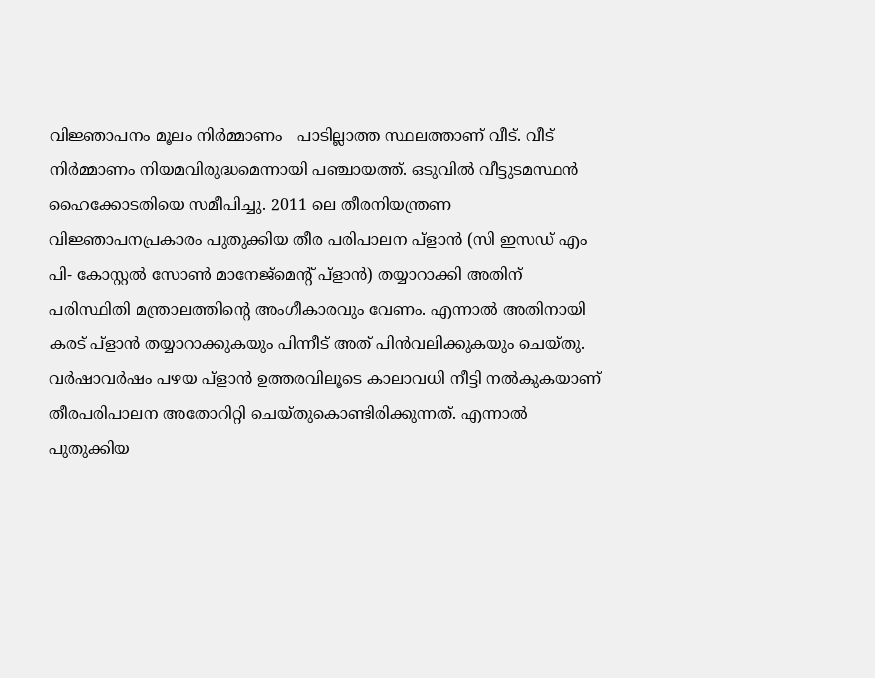വിജ്ഞാപനം മൂലം നിര്‍മ്മാണം   പാടില്ലാത്ത സ്ഥലത്താണ് വീട്. വീട് നിര്‍മ്മാണം നിയമവിരുദ്ധമെന്നായി പഞ്ചായത്ത്. ഒടുവില്‍ വീട്ടുടമസ്ഥന്‍ ഹൈക്കോടതിയെ സമീപിച്ചു. 2011 ലെ തീരനിയന്ത്രണ വിജ്ഞാപനപ്രകാരം പുതുക്കിയ തീര പരിപാലന പ്ളാന്‍ (സി ഇസഡ് എം പി- കോസ്റ്റല്‍ സോണ്‍ മാനേജ്മെന്‍റ് പ്ളാന്‍) തയ്യാറാക്കി അതിന് പരിസ്ഥിതി മന്ത്രാലത്തിന്‍റെ അംഗീകാരവും വേണം. എന്നാല്‍ അതിനായി കരട് പ്ളാന്‍ തയ്യാറാക്കുകയും പിന്നീട് അത് പിന്‍വലിക്കുകയും ചെയ്തു. വര്‍ഷാവര്‍ഷം പഴയ പ്ളാന്‍ ഉത്തരവിലൂടെ കാലാവധി നീട്ടി നല്‍കുകയാണ് തീരപരിപാലന അതോറിറ്റി ചെയ്തുകൊണ്ടിരിക്കുന്നത്. എന്നാല്‍ പുതുക്കിയ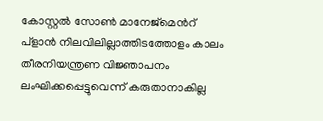കോസ്റ്റല്‍ സോണ്‍ മാനേജ്മെന്‍റ് പ്ളാന്‍ നിലവിലില്ലാത്തിടത്തോളം കാലം തീരനിയന്ത്രണ വിജ്ഞാപനം ലംഘിക്കപ്പെട്ടുവെന്ന് കരുതാനാകില്ല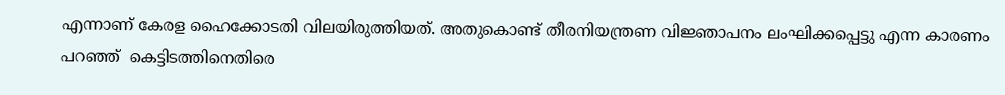എന്നാണ് കേരള ഹൈക്കോടതി വിലയിരുത്തിയത്. അതുകൊണ്ട് തീരനിയന്ത്രണ വിജ്ഞാപനം ലംഘിക്കപ്പെട്ടു എന്ന കാരണം പറഞ്ഞ്  കെട്ടിടത്തിനെതിരെ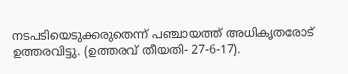നടപടിയെടുക്കരുതെന്ന് പഞ്ചായത്ത് അധികൃതരോട്  ഉത്തരവിട്ടു. (ഉത്തരവ് തീയതി- 27-6-17).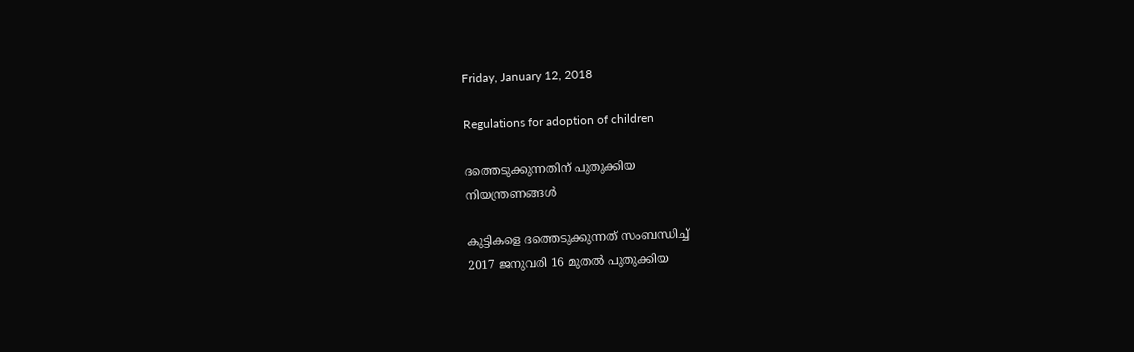Friday, January 12, 2018

Regulations for adoption of children

ദത്തെടുക്കുന്നതിന് പുതുക്കിയ
നിയന്ത്രണങ്ങൾ

കുട്ടികളെ ദത്തെടുക്കുന്നത് സംബന്ധിച്ച്
2017 ജനുവരി 16 മുതൽ പുതുക്കിയ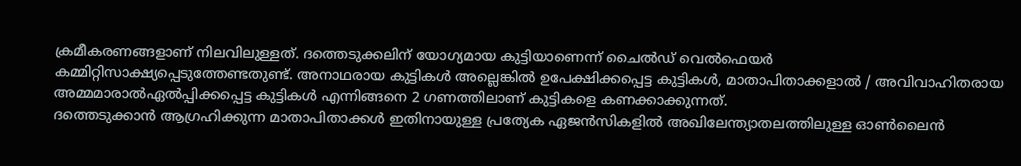ക്രമീകരണങ്ങളാണ് നിലവിലുള്ളത്. ദത്തെടുക്കലിന് യോഗ്യമായ കുട്ടിയാണെന്ന് ചൈൽഡ് വെൽഫെയർ കമ്മിറ്റിസാക്ഷ്യപ്പെടുത്തേണ്ടതുണ്ട്. അനാഥരായ കുട്ടികൾ അല്ലെങ്കിൽ ഉപേക്ഷിക്കപ്പെട്ട കുട്ടികൾ, മാതാപിതാക്കളാൽ / അവിവാഹിതരായ അമ്മമാരാൽഏൽപ്പിക്കപ്പെട്ട കുട്ടികൾ എന്നിങ്ങനെ 2 ഗണത്തിലാണ് കുട്ടികളെ കണക്കാക്കുന്നത്.
ദത്തെടുക്കാൻ ആഗ്രഹിക്കുന്ന മാതാപിതാക്കൾ ഇതിനായുള്ള പ്രത്യേക ഏജൻസികളിൽ അഖിലേന്ത്യാതലത്തിലുള്ള ഓൺലൈൻ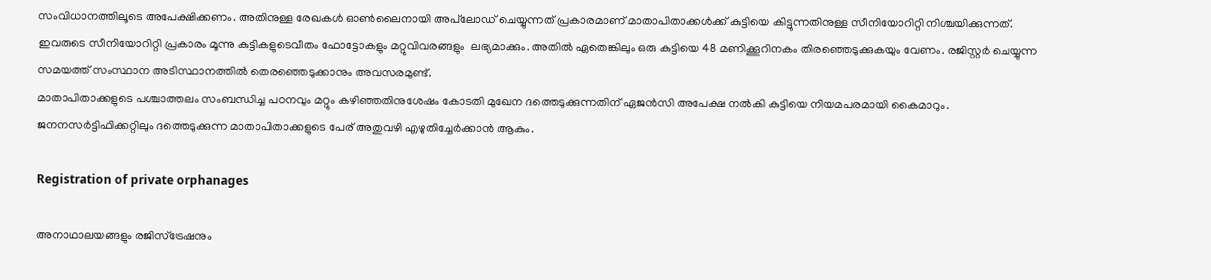സംവിധാനത്തിലൂടെ അപേക്ഷിക്കണം. അതിനുള്ള രേഖകൾ ഓൺലൈനായി അപ്‌ലോഡ് ചെയ്യുന്നത് പ്രകാരമാണ് മാതാപിതാക്കൾക്ക് കുട്ടിയെ കിട്ടുന്നതിനുള്ള സീനിയോറിറ്റി നിശ്ചയിക്കുന്നത്. ഇവരുടെ സീനിയോറിറ്റി പ്രകാരം മൂന്നു കുട്ടികളുടെവീതം ഫോട്ടോകളും മറ്റുവിവരങ്ങളും  ലഭ്യമാക്കും. അതിൽ ഏതെങ്കിലും ഒരു കുട്ടിയെ 48 മണിക്കൂറിനകം തിരഞ്ഞെടുക്കുകയും വേണം. രജിസ്റ്റർ ചെയ്യുന്ന സമയത്ത് സംസ്ഥാന അടിസ്ഥാനത്തിൽ തെരഞ്ഞെടുക്കാനും അവസരമുണ്ട്.
മാതാപിതാക്കളുടെ പശ്ചാത്തലം സംബന്ധിച്ച പഠനവും മറ്റും കഴിഞ്ഞതിനുശേഷം കോടതി മുഖേന ദത്തെടുക്കുന്നതിന് ഏജൻസി അപേക്ഷ നൽകി കുട്ടിയെ നിയമപരമായി കൈമാറും. ജനനസർട്ടിഫിക്കറ്റിലും ദത്തെടുക്കുന്ന മാതാപിതാക്കളുടെ പേര് അതുവഴി എഴുതിച്ചേർക്കാൻ ആകും.

Registration of private orphanages

അനാഥാലയങ്ങളും രജിസ്ട്രേഷനും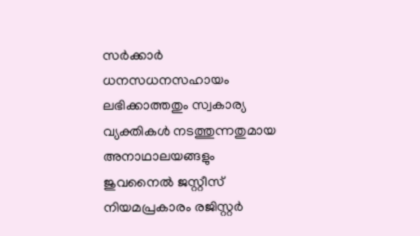സർക്കാർ ധനസധനസഹായം ലഭിക്കാത്തതും സ്വകാര്യ വ്യക്തികൾ നടത്തുന്നതുമായ അനാഥാലയങ്ങളും ജുവനൈൽ ജസ്റ്റീസ് നിയമപ്രകാരം രജിസ്റ്റർ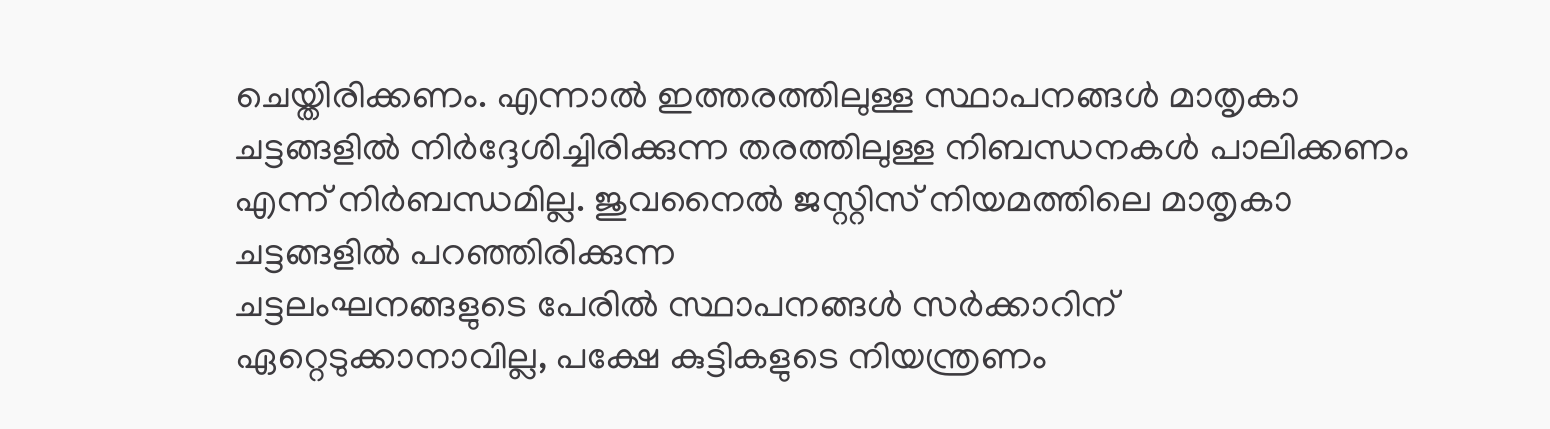ചെയ്തിരിക്കണം. എന്നാൽ ഇത്തരത്തിലുള്ള സ്ഥാപനങ്ങൾ മാതൃകാ ചട്ടങ്ങളിൽ നിർദ്ദേശിച്ചിരിക്കുന്ന തരത്തിലുള്ള നിബന്ധനകൾ പാലിക്കണം എന്ന് നിർബന്ധമില്ല. ജുവനൈൽ ജസ്റ്റിസ് നിയമത്തിലെ മാതൃകാ ചട്ടങ്ങളിൽ പറഞ്ഞിരിക്കുന്ന
ചട്ടലംഘനങ്ങളുടെ പേരിൽ സ്ഥാപനങ്ങൾ സർക്കാറിന് ഏറ്റെടുക്കാനാവില്ല, പക്ഷേ കുട്ടികളുടെ നിയന്ത്രണം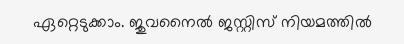ഏറ്റെടുക്കാം. ജുവനൈൽ ജസ്റ്റിസ് നിയമത്തിൽ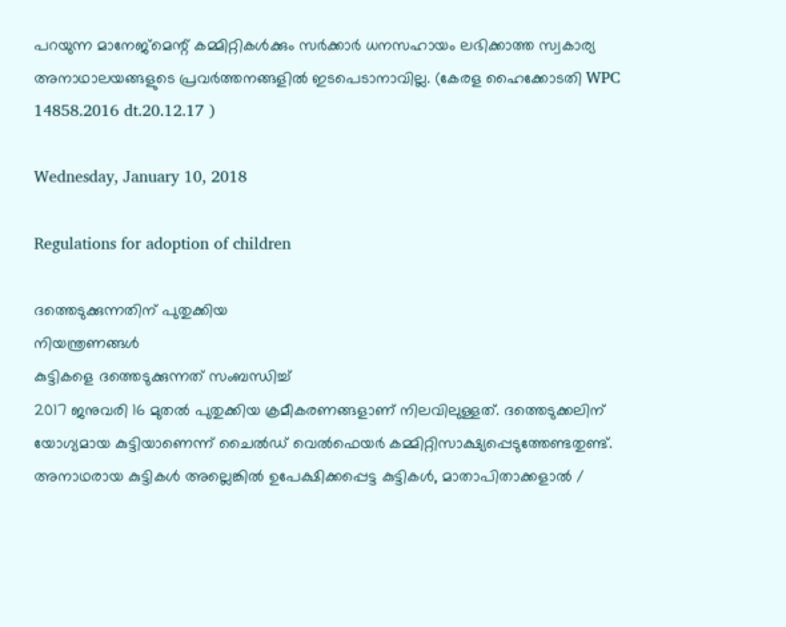പറയുന്ന മാനേജ്മെന്റ് കമ്മിറ്റികൾക്കും സർക്കാർ ധനസഹായം ലഭിക്കാത്ത സ്വകാര്യ അനാഥാലയങ്ങളുടെ പ്രവർത്തനങ്ങളിൽ ഇടപെടാനാവില്ല. (കേരള ഹൈക്കോടതി WPC 14858.2016 dt.20.12.17 )

Wednesday, January 10, 2018

Regulations for adoption of children

ദത്തെടുക്കുന്നതിന് പുതുക്കിയ
നിയന്ത്രണങ്ങൾ
കുട്ടികളെ ദത്തെടുക്കുന്നത് സംബന്ധിച്ച്
2017 ജനുവരി 16 മുതൽ പുതുക്കിയ ക്രമീകരണങ്ങളാണ് നിലവിലുള്ളത്. ദത്തെടുക്കലിന് യോഗ്യമായ കുട്ടിയാണെന്ന് ചൈൽഡ് വെൽഫെയർ കമ്മിറ്റിസാക്ഷ്യപ്പെടുത്തേണ്ടതുണ്ട്. അനാഥരായ കുട്ടികൾ അല്ലെങ്കിൽ ഉപേക്ഷിക്കപ്പെട്ട കുട്ടികൾ, മാതാപിതാക്കളാൽ /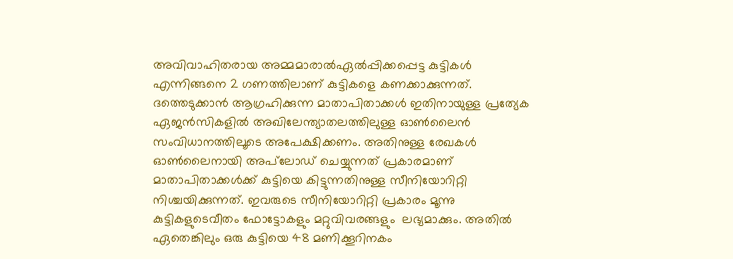അവിവാഹിതരായ അമ്മമാരാൽഏൽപ്പിക്കപ്പെട്ട കുട്ടികൾ എന്നിങ്ങനെ 2 ഗണത്തിലാണ് കുട്ടികളെ കണക്കാക്കുന്നത്.
ദത്തെടുക്കാൻ ആഗ്രഹിക്കുന്ന മാതാപിതാക്കൾ ഇതിനായുള്ള പ്രത്യേക ഏജൻസികളിൽ അഖിലേന്ത്യാതലത്തിലുള്ള ഓൺലൈൻ സംവിധാനത്തിലൂടെ അപേക്ഷിക്കണം. അതിനുള്ള രേഖകൾ ഓൺലൈനായി അപ്‌ലോഡ് ചെയ്യുന്നത് പ്രകാരമാണ് മാതാപിതാക്കൾക്ക് കുട്ടിയെ കിട്ടുന്നതിനുള്ള സീനിയോറിറ്റി നിശ്ചയിക്കുന്നത്. ഇവരുടെ സീനിയോറിറ്റി പ്രകാരം മൂന്നു കുട്ടികളുടെവീതം ഫോട്ടോകളും മറ്റുവിവരങ്ങളും  ലഭ്യമാക്കും. അതിൽ ഏതെങ്കിലും ഒരു കുട്ടിയെ 48 മണിക്കൂറിനകം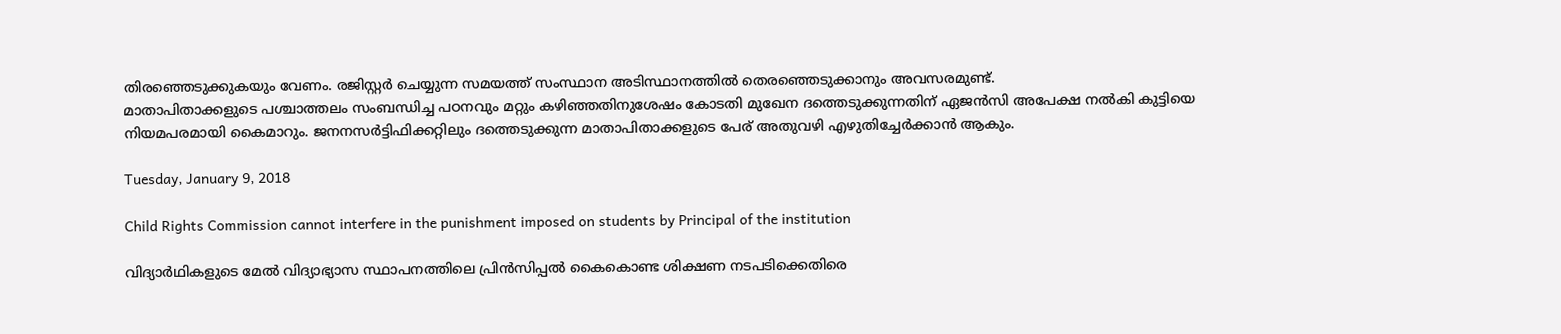തിരഞ്ഞെടുക്കുകയും വേണം. രജിസ്റ്റർ ചെയ്യുന്ന സമയത്ത് സംസ്ഥാന അടിസ്ഥാനത്തിൽ തെരഞ്ഞെടുക്കാനും അവസരമുണ്ട്.
മാതാപിതാക്കളുടെ പശ്ചാത്തലം സംബന്ധിച്ച പഠനവും മറ്റും കഴിഞ്ഞതിനുശേഷം കോടതി മുഖേന ദത്തെടുക്കുന്നതിന് ഏജൻസി അപേക്ഷ നൽകി കുട്ടിയെ നിയമപരമായി കൈമാറും. ജനനസർട്ടിഫിക്കറ്റിലും ദത്തെടുക്കുന്ന മാതാപിതാക്കളുടെ പേര് അതുവഴി എഴുതിച്ചേർക്കാൻ ആകും.

Tuesday, January 9, 2018

Child Rights Commission cannot interfere in the punishment imposed on students by Principal of the institution

വിദ്യാർഥികളുടെ മേൽ വിദ്യാഭ്യാസ സ്ഥാപനത്തിലെ പ്രിൻസിപ്പൽ കൈകൊണ്ട ശിക്ഷണ നടപടിക്കെതിരെ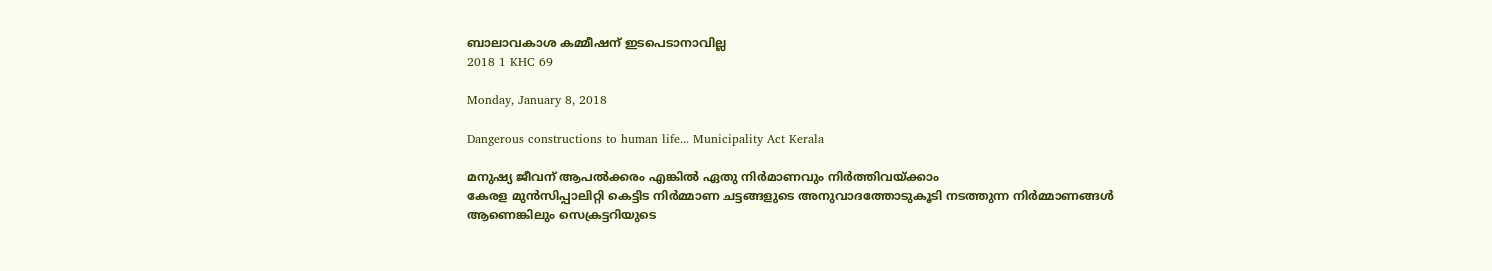ബാലാവകാശ കമ്മീഷന് ഇടപെടാനാവില്ല
2018 1 KHC 69

Monday, January 8, 2018

Dangerous constructions to human life... Municipality Act Kerala

മനുഷ്യ ജീവന് ആപൽക്കരം എങ്കിൽ ഏതു നിർമാണവും നിർത്തിവയ്ക്കാം
കേരള മുൻസിപ്പാലിറ്റി കെട്ടിട നിർമ്മാണ ചട്ടങ്ങളുടെ അനുവാദത്തോടുകൂടി നടത്തുന്ന നിർമ്മാണങ്ങൾ ആണെങ്കിലും സെക്രട്ടറിയുടെ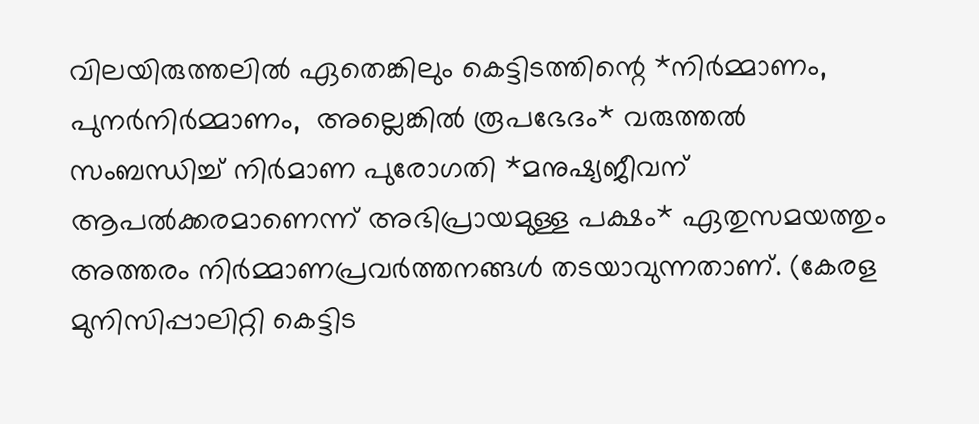വിലയിരുത്തലിൽ ഏതെങ്കിലും കെട്ടിടത്തിന്റെ *നിർമ്മാണം, പുനർനിർമ്മാണം,  അല്ലെങ്കിൽ രൂപഭേദം* വരുത്തൽ സംബന്ധിച്ച് നിർമാണ പുരോഗതി *മനുഷ്യജീവന് ആപൽക്കരമാണെന്ന് അഭിപ്രായമുള്ള പക്ഷം* ഏതുസമയത്തും അത്തരം നിർമ്മാണപ്രവർത്തനങ്ങൾ തടയാവുന്നതാണ്. (കേരള മുനിസിപ്പാലിറ്റി കെട്ടിട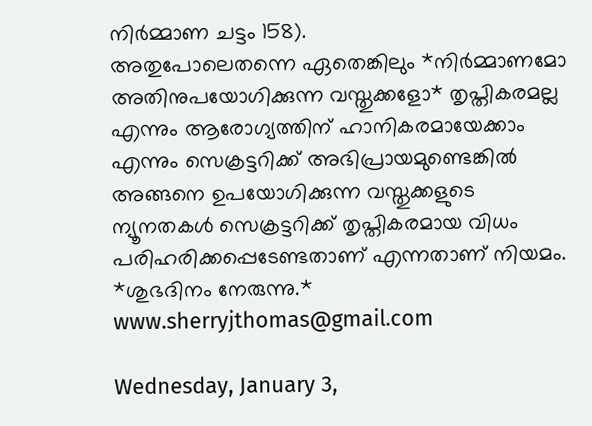നിർമ്മാണ ചട്ടം 158).
അതുപോലെതന്നെ ഏതെങ്കിലും *നിർമ്മാണമോ അതിനുപയോഗിക്കുന്ന വസ്തുക്കളോ* തൃപ്തികരമല്ല എന്നും ആരോഗ്യത്തിന് ഹാനികരമായേക്കാം എന്നും സെക്രട്ടറിക്ക് അഭിപ്രായമുണ്ടെങ്കിൽ അങ്ങനെ ഉപയോഗിക്കുന്ന വസ്തുക്കളുടെ ന്യൂനതകൾ സെക്രട്ടറിക്ക് തൃപ്തികരമായ വിധം പരിഹരിക്കപ്പെടേണ്ടതാണ് എന്നതാണ് നിയമം.
*ശുഭദിനം നേരുന്നു.*
www.sherryjthomas@gmail.com

Wednesday, January 3,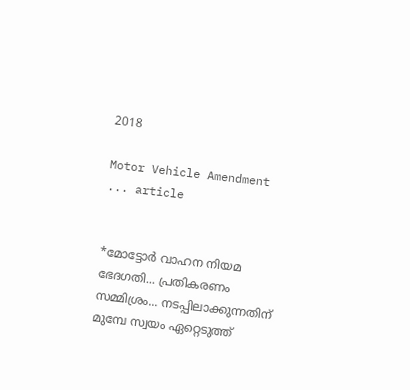2018

Motor Vehicle Amendment ... article


*മോട്ടോർ വാഹന നിയമ ഭേദഗതി... പ്രതികരണം സമ്മിശ്രം... നടപ്പിലാക്കുന്നതിന് മുമ്പേ സ്വയം ഏറ്റെടുത്ത്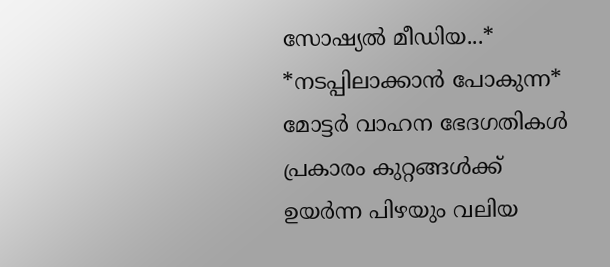സോഷ്യൽ മീഡിയ...*
*നടപ്പിലാക്കാൻ പോകുന്ന* മോട്ടർ വാഹന ഭേദഗതികൾ പ്രകാരം കുറ്റങ്ങൾക്ക് ഉയർന്ന പിഴയും വലിയ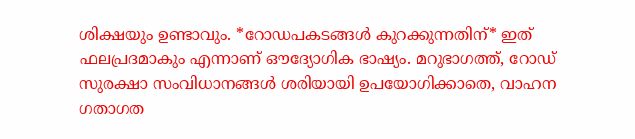ശിക്ഷയും ഉണ്ടാവും. *റോഡപകടങ്ങൾ കുറക്കുന്നതിന്* ഇത് ഫലപ്രദമാകും എന്നാണ് ഔദ്യോഗിക ഭാഷ്യം. മറുഭാഗത്ത്, റോഡ് സുരക്ഷാ സംവിധാനങ്ങൾ ശരിയായി ഉപയോഗിക്കാതെ, വാഹന ഗതാഗത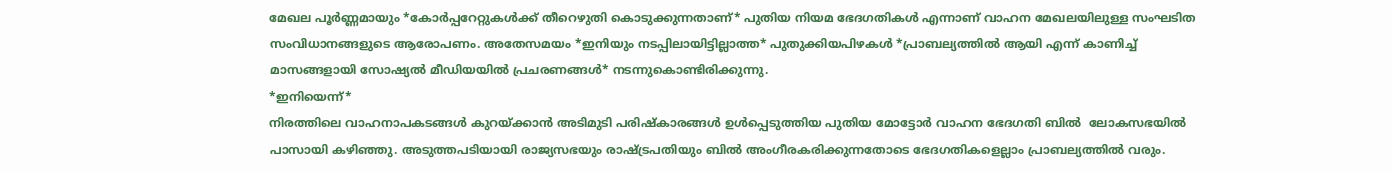മേഖല പൂർണ്ണമായും *കോർപ്പറേറ്റുകൾക്ക് തീറെഴുതി കൊടുക്കുന്നതാണ്* പുതിയ നിയമ ഭേദഗതികൾ എന്നാണ് വാഹന മേഖലയിലുള്ള സംഘടിത സംവിധാനങ്ങളുടെ ആരോപണം. അതേസമയം *ഇനിയും നടപ്പിലായിട്ടില്ലാത്ത* പുതുക്കിയപിഴകൾ *പ്രാബല്യത്തിൽ ആയി എന്ന് കാണിച്ച് മാസങ്ങളായി സോഷ്യൽ മീഡിയയിൽ പ്രചരണങ്ങൾ* നടന്നുകൊണ്ടിരിക്കുന്നു.
*ഇനിയെന്ന്*
നിരത്തിലെ വാഹനാപകടങ്ങള്‍ കുറയ്ക്കാന്‍ അടിമുടി പരിഷ്‌കാരങ്ങള്‍ ഉള്‍പ്പെടുത്തിയ പുതിയ മോട്ടോര്‍ വാഹന ഭേദഗതി ബില്‍  ലോകസഭയില്‍ പാസായി കഴിഞ്ഞു. അടുത്തപടിയായി രാജ്യസഭയും രാഷ്ട്രപതിയും ബില്‍ അംഗീരകരിക്കുന്നതോടെ ഭേദഗതികളെല്ലാം പ്രാബല്യത്തില്‍ വരും.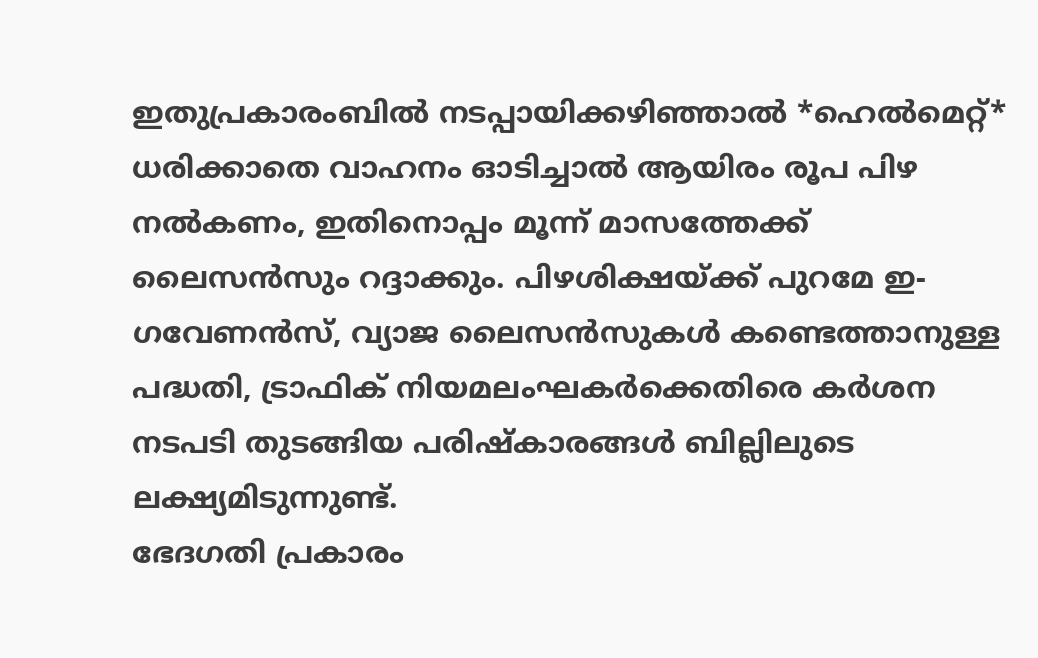ഇതുപ്രകാരംബില്‍ നടപ്പായിക്കഴിഞ്ഞാല്‍ *ഹെല്‍മെറ്റ്* ധരിക്കാതെ വാഹനം ഓടിച്ചാല്‍ ആയിരം രൂപ പിഴ നല്‍കണം, ഇതിനൊപ്പം മൂന്ന് മാസത്തേക്ക് ലൈസന്‍സും റദ്ദാക്കും. പിഴശിക്ഷയ്ക്ക് പുറമേ ഇ-ഗവേണന്‍സ്, വ്യാജ ലൈസന്‍സുകള്‍ കണ്ടെത്താനുള്ള പദ്ധതി, ട്രാഫിക് നിയമലംഘകര്‍ക്കെതിരെ കര്‍ശന നടപടി തുടങ്ങിയ പരിഷ്‌കാരങ്ങള്‍ ബില്ലിലുടെ ലക്ഷ്യമിടുന്നുണ്ട്.
ഭേദഗതി പ്രകാരം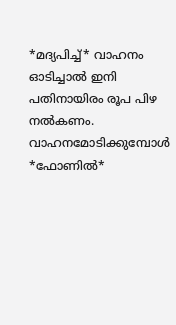*മദ്യപിച്ച്* വാഹനം ഓടിച്ചാല്‍ ഇനി പതിനായിരം രൂപ പിഴ നല്‍കണം. വാഹനമോടിക്കുമ്പോള്‍ *ഫോണില്‍*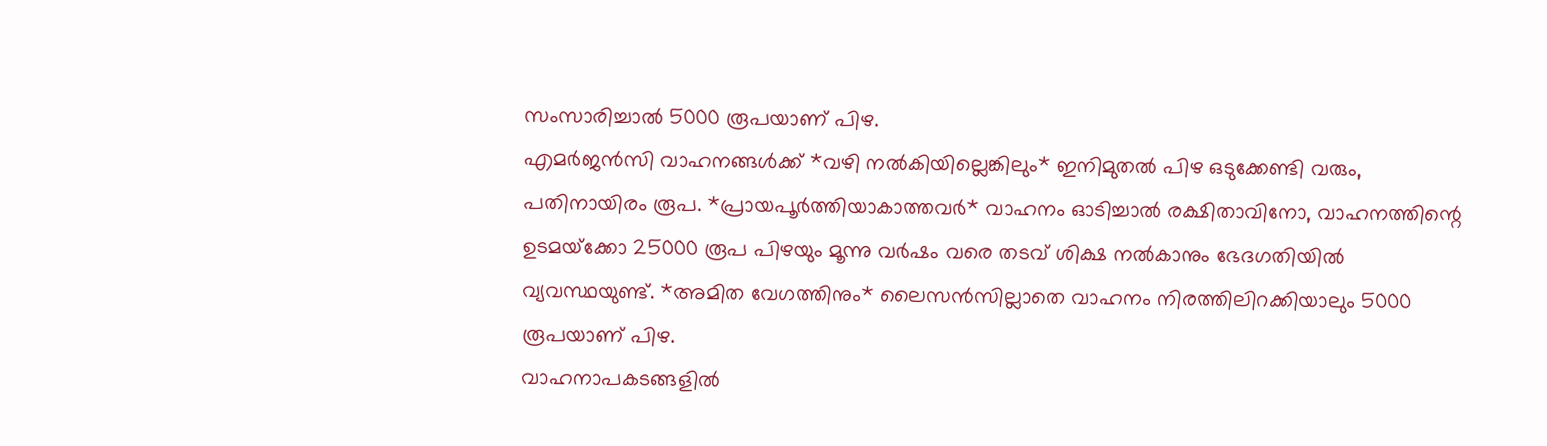സംസാരിച്ചാല്‍ 5000 രൂപയാണ് പിഴ.
എമര്‍ജന്‍സി വാഹനങ്ങള്‍ക്ക് *വഴി നല്‍കിയില്ലെങ്കിലും* ഇനിമുതല്‍ പിഴ ഒടുക്കേണ്ടി വരും, പതിനായിരം രൂപ. *പ്രായപൂര്‍ത്തിയാകാത്തവര്‍* വാഹനം ഓടിച്ചാല്‍ രക്ഷിതാവിനോ, വാഹനത്തിന്റെ ഉടമയ്‌ക്കോ 25000 രൂപ പിഴയും മൂന്നു വര്‍ഷം വരെ തടവ് ശിക്ഷ നല്‍കാനും ഭേദഗതിയില്‍ വ്യവസ്ഥയുണ്ട്. *അമിത വേഗത്തിനും* ലൈസന്‍സില്ലാതെ വാഹനം നിരത്തിലിറക്കിയാലും 5000 രൂപയാണ് പിഴ.
വാഹനാപകടങ്ങളില്‍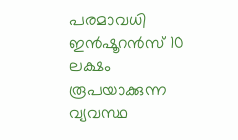പരമാവധി ഇന്‍ഷൂറന്‍സ് 10 ലക്ഷം രൂപയാക്കുന്ന വ്യവസ്ഥ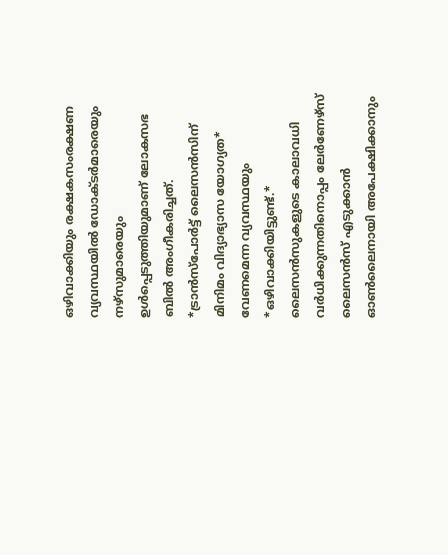ഒഴിവാക്കിയും രക്ഷകസംരക്ഷണ വ്യവസ്ഥയില്‍ ഡോക്ടര്‍മാരെയും നഴ്സുമാരെയും ഉള്‍പ്പെടുത്തിയുമാണ്‌ ലോകസഭ ബില്‍ അംഗീകരിച്ചത്.
*ട്രാന്‍സ്പോര്‍ട്ട് ലൈസന്‍സിന് മിനിമം വിദ്യാഭ്യാസ യോഗ്യത* വേണമെന്ന വ്യവസ്ഥയും *ഒഴിവാക്കിയിട്ടുണ്ട്.* ലൈസന്‍സുകളുടെ കാലാവധി വര്‍ധിക്കുന്നതിനൊപ്പം ലേര്‍ണേഴ്സ് ലൈസന്‍സ് എടുക്കാന്‍ ഓണ്‍ലൈനായി അപേക്ഷിക്കാനും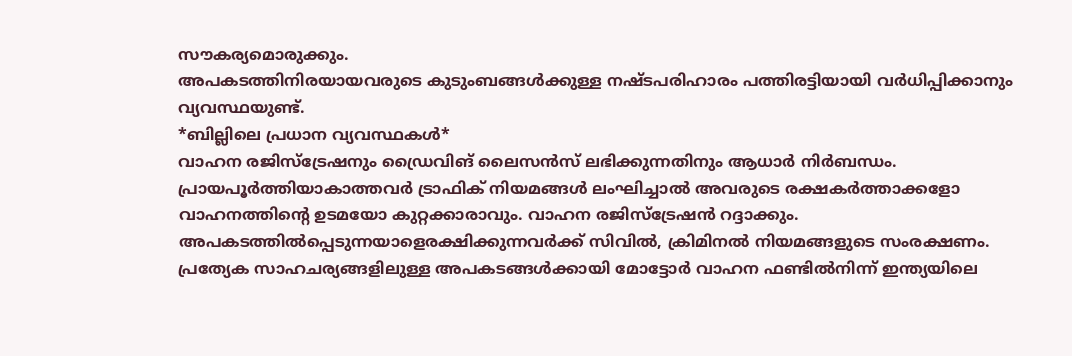സൗകര്യമൊരുക്കും.
അപകടത്തിനിരയായവരുടെ കുടുംബങ്ങള്‍ക്കുള്ള നഷ്ടപരിഹാരം പത്തിരട്ടിയായി വര്‍ധിപ്പിക്കാനും വ്യവസ്ഥയുണ്ട്.
*ബില്ലിലെ പ്രധാന വ്യവസ്ഥകള്‍*
വാഹന രജിസ്‌ട്രേഷനും ഡ്രൈവിങ് ലൈസന്‍സ് ലഭിക്കുന്നതിനും ആധാര്‍ നിര്‍ബന്ധം.
പ്രായപൂര്‍ത്തിയാകാത്തവര്‍ ട്രാഫിക് നിയമങ്ങള്‍ ലംഘിച്ചാല്‍ അവരുടെ രക്ഷകര്‍ത്താക്കളോ വാഹനത്തിന്റെ ഉടമയോ കുറ്റക്കാരാവും. വാഹന രജിസ്‌ട്രേഷന്‍ റദ്ദാക്കും.
അപകടത്തില്‍പ്പെടുന്നയാളെരക്ഷിക്കുന്നവര്‍ക്ക് സിവില്‍, ക്രിമിനല്‍ നിയമങ്ങളുടെ സംരക്ഷണം.
പ്രത്യേക സാഹചര്യങ്ങളിലുള്ള അപകടങ്ങള്‍ക്കായി മോട്ടോര്‍ വാഹന ഫണ്ടില്‍നിന്ന് ഇന്ത്യയിലെ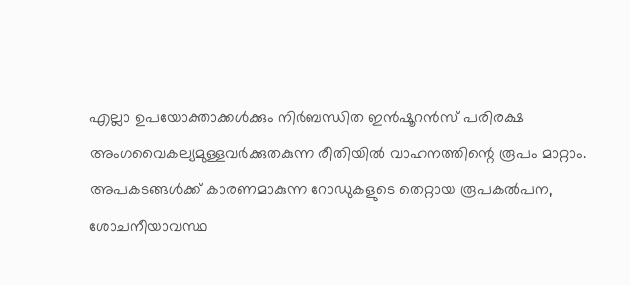എല്ലാ ഉപയോക്താക്കള്‍ക്കും നിര്‍ബന്ധിത ഇന്‍ഷൂറന്‍സ് പരിരക്ഷ
അംഗവൈകല്യമുള്ളവര്‍ക്കുതകുന്ന രീതിയില്‍ വാഹനത്തിന്റെ രൂപം മാറ്റാം.
അപകടങ്ങള്‍ക്ക് കാരണമാകുന്ന റോഡുകളുടെ തെറ്റായ രൂപകല്‍പന, ശോചനീയാവസ്ഥ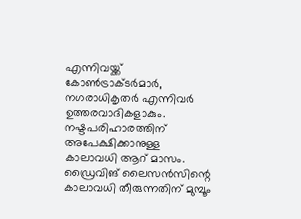എന്നിവയ്ക്ക് കോണ്‍ട്രാക്ടര്‍മാര്‍, നഗരാധികൃതര്‍ എന്നിവര്‍ ഉത്തരവാദികളാകും.
നഷ്ടപരിഹാരത്തിന് അപേക്ഷിക്കാനുള്ള കാലാവധി ആറ് മാസം.
ഡ്രൈവിങ് ലൈസന്‍സിന്റെ കാലാവധി തീരുന്നതിന് മുമ്പൂം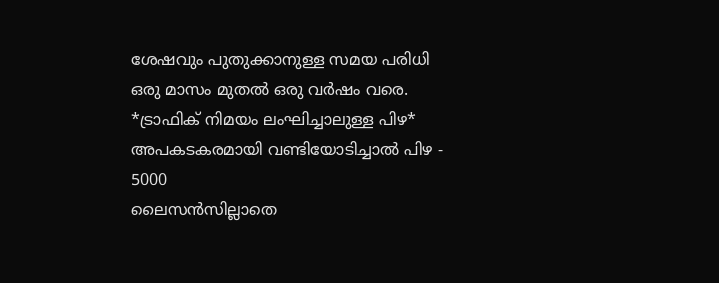ശേഷവും പുതുക്കാനുള്ള സമയ പരിധി ഒരു മാസം മുതല്‍ ഒരു വര്‍ഷം വരെ.
*ട്രാഫിക് നിമയം ലംഘിച്ചാലുള്ള പിഴ*
അപകടകരമായി വണ്ടിയോടിച്ചാല്‍ പിഴ - 5000
ലൈസന്‍സില്ലാതെ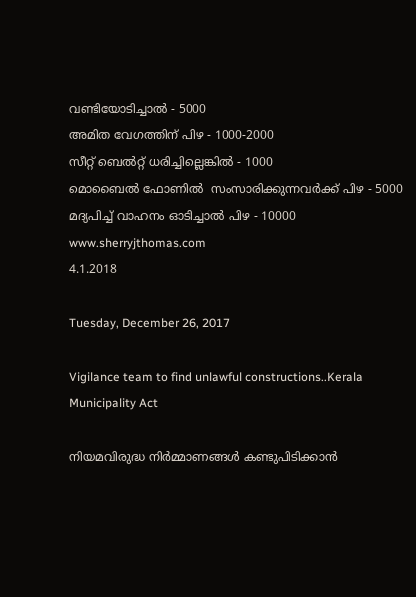വണ്ടിയോടിച്ചാല്‍ - 5000
അമിത വേഗത്തിന് പിഴ - 1000-2000
സീറ്റ് ബെല്‍റ്റ് ധരിച്ചില്ലെങ്കില്‍ - 1000
മൊബൈല്‍ ഫോണില്‍  സംസാരിക്കുന്നവര്‍ക്ക് പിഴ - 5000
മദ്യപിച്ച് വാഹനം ഓടിച്ചാല്‍ പിഴ - 10000
www.sherryjthomas.com
4.1.2018

Tuesday, December 26, 2017

Vigilance team to find unlawful constructions..Kerala Municipality Act

നിയമവിരുദ്ധ നിർമ്മാണങ്ങൾ കണ്ടുപിടിക്കാൻ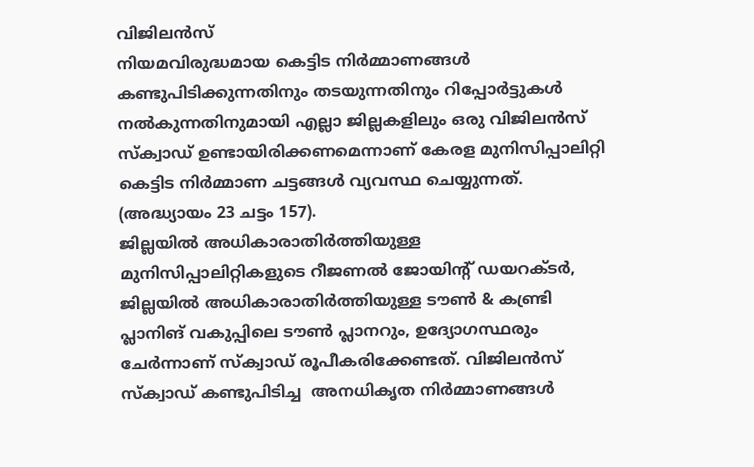വിജിലൻസ്
നിയമവിരുദ്ധമായ കെട്ടിട നിർമ്മാണങ്ങൾ കണ്ടുപിടിക്കുന്നതിനും തടയുന്നതിനും റിപ്പോർട്ടുകൾ നൽകുന്നതിനുമായി എല്ലാ ജില്ലകളിലും ഒരു വിജിലൻസ് സ്ക്വാഡ് ഉണ്ടായിരിക്കണമെന്നാണ് കേരള മുനിസിപ്പാലിറ്റി കെട്ടിട നിർമ്മാണ ചട്ടങ്ങൾ വ്യവസ്ഥ ചെയ്യുന്നത്. (അദ്ധ്യായം 23 ചട്ടം 157).
ജില്ലയിൽ അധികാരാതിർത്തിയുള്ള മുനിസിപ്പാലിറ്റികളുടെ റീജണൽ ജോയിന്റ് ഡയറക്ടർ, ജില്ലയിൽ അധികാരാതിർത്തിയുള്ള ടൗൺ & കണ്ട്രി പ്ലാനിങ് വകുപ്പിലെ ടൗൺ പ്ലാനറും, ഉദ്യോഗസ്ഥരും ചേർന്നാണ് സ്ക്വാഡ് രൂപീകരിക്കേണ്ടത്. വിജിലൻസ് സ്ക്വാഡ് കണ്ടുപിടിച്ച  അനധികൃത നിർമ്മാണങ്ങൾ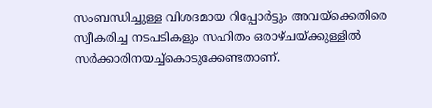സംബന്ധിച്ചുള്ള വിശദമായ റിപ്പോർട്ടും അവയ്ക്കെതിരെ സ്വീകരിച്ച നടപടികളും സഹിതം ഒരാഴ്ചയ്ക്കുള്ളിൽ സർക്കാരിനയച്ച്കൊടുക്കേണ്ടതാണ്.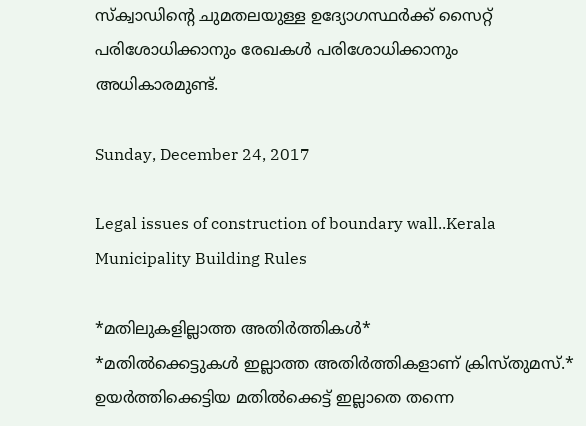സ്ക്വാഡിന്റെ ചുമതലയുള്ള ഉദ്യോഗസ്ഥർക്ക് സൈറ്റ് പരിശോധിക്കാനും രേഖകൾ പരിശോധിക്കാനും അധികാരമുണ്ട്.

Sunday, December 24, 2017

Legal issues of construction of boundary wall..Kerala Municipality Building Rules

*മതിലുകളില്ലാത്ത അതിർത്തികൾ*
*മതിൽക്കെട്ടുകൾ ഇല്ലാത്ത അതിർത്തികളാണ് ക്രിസ്തുമസ്.* ഉയർത്തിക്കെട്ടിയ മതിൽക്കെട്ട് ഇല്ലാതെ തന്നെ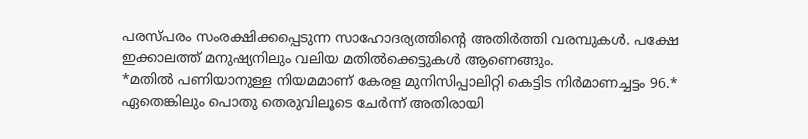പരസ്പരം സംരക്ഷിക്കപ്പെടുന്ന സാഹോദര്യത്തിന്റെ അതിർത്തി വരമ്പുകൾ. പക്ഷേ ഇക്കാലത്ത് മനുഷ്യനിലും വലിയ മതിൽക്കെട്ടുകൾ ആണെങ്ങും.
*മതിൽ പണിയാനുള്ള നിയമമാണ് കേരള മുനിസിപ്പാലിറ്റി കെട്ടിട നിർമാണച്ചട്ടം 96.* ഏതെങ്കിലും പൊതു തെരുവിലൂടെ ചേർന്ന് അതിരായി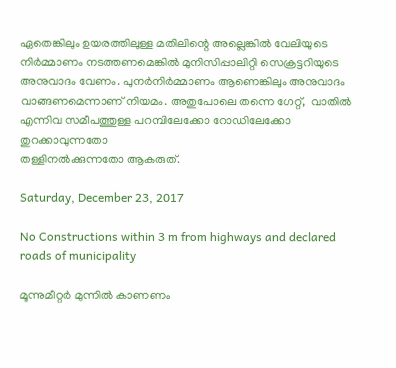ഏതെങ്കിലും ഉയരത്തിലുള്ള മതിലിന്റെ അല്ലെങ്കിൽ വേലിയുടെ നിർമ്മാണം നടത്തണമെങ്കിൽ മുനിസിപ്പാലിറ്റി സെക്രട്ടറിയുടെ അനുവാദം വേണം. പുനർനിർമ്മാണം ആണെങ്കിലും അനുവാദം വാങ്ങണമെന്നാണ് നിയമം. അതുപോലെ തന്നെ ഗേറ്റ്,  വാതിൽ എന്നിവ സമീപത്തുള്ള പറമ്പിലേക്കോ റോഡിലേക്കോ തുറക്കാവുന്നതോ
തള്ളിനൽക്കുന്നതോ ആകരുത്.

Saturday, December 23, 2017

No Constructions within 3 m from highways and declared roads of municipality

മൂന്നുമീറ്റർ മുന്നിൽ കാണണം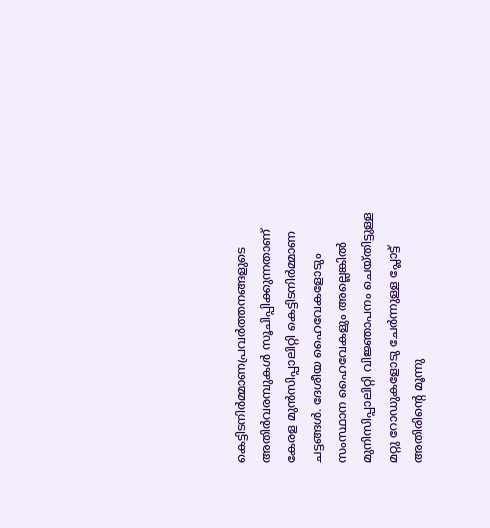കെട്ടിടനിർമ്മാണപ്രവർത്തനങ്ങളുടെ അതിർവരമ്പുകൾ സൂചിപ്പിക്കുന്നതാണ് കേരള മുൻസിപ്പാലിറ്റി കെട്ടിടനിർമ്മാണ ചട്ടങ്ങൾ. ദേശീയ ഹൈവേകളോടും സംസ്ഥാന ഹൈവേകളും അല്ലെങ്കിൽ മുനിസിപ്പാലിറ്റി വിജ്ഞാപനം ചെയ്തിട്ടുള്ള മറ്റു റോഡുകളോടു ചേർന്നുള്ള പ്ലോട്ട് അതിരിന്റെ മൂന്നു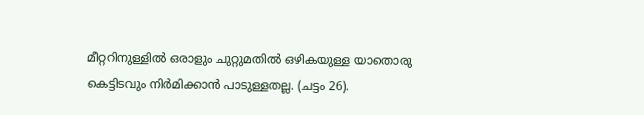മീറ്ററിനുള്ളിൽ ഒരാളും ചുറ്റുമതിൽ ഒഴികയുള്ള യാതൊരു കെട്ടിടവും നിർമിക്കാൻ പാടുള്ളതല്ല. (ചട്ടം 26).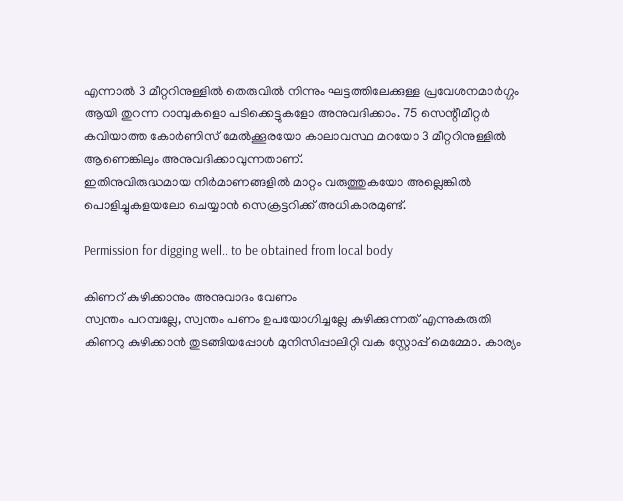എന്നാൽ 3 മീറ്ററിനുള്ളിൽ തെരുവിൽ നിന്നും ഘട്ടത്തിലേക്കുള്ള പ്രവേശനമാർഗ്ഗം ആയി തുറന്ന റാമ്പുകളൊ പടിക്കെട്ടുകളോ അനുവദിക്കാം. 75 സെന്റീമീറ്റർ കവിയാത്ത കോർണിസ് മേൽക്കൂരയോ കാലാവസ്ഥ മറയോ 3 മീറ്ററിനുള്ളിൽ ആണെങ്കിലും അനുവദിക്കാവുന്നതാണ്.
ഇതിനുവിരുദ്ധമായ നിർമാണങ്ങളിൽ മാറ്റം വരുത്തുകയോ അല്ലെങ്കിൽ പൊളിച്ചുകളയലോ ചെയ്യാൻ സെക്രട്ടറിക്ക് അധികാരമുണ്ട്.

Permission for digging well.. to be obtained from local body

കിണറ് കുഴിക്കാനും അനുവാദം വേണം
സ്വന്തം പറമ്പല്ലേ, സ്വന്തം പണം ഉപയോഗിച്ചല്ലേ കുഴിക്കുന്നത് എന്നുകരുതി കിണറു കുഴിക്കാൻ തുടങ്ങിയപ്പോൾ മുനിസിപ്പാലിറ്റി വക സ്റ്റോപ്പ് മെമ്മോ. കാര്യം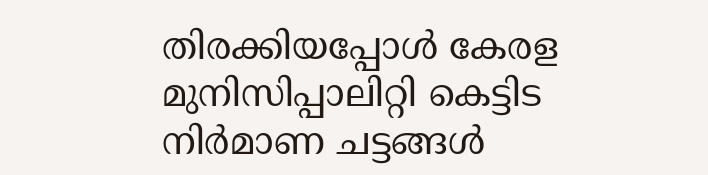തിരക്കിയപ്പോൾ കേരള മുനിസിപ്പാലിറ്റി കെട്ടിട നിർമാണ ചട്ടങ്ങൾ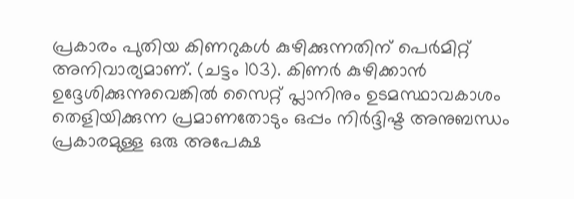പ്രകാരം പുതിയ കിണറുകൾ കുഴിക്കുന്നതിന് പെർമിറ്റ് അനിവാര്യമാണ്. (ചട്ടം 103). കിണർ കുഴിക്കാൻ ഉദ്ദേശിക്കുന്നുവെങ്കിൽ സൈറ്റ് പ്ലാനിനും ഉടമസ്ഥാവകാശം തെളിയിക്കുന്ന പ്രമാണതോടും ഒപ്പം നിർദ്ദിഷ്ട അനുബന്ധം പ്രകാരമുള്ള ഒരു അപേക്ഷ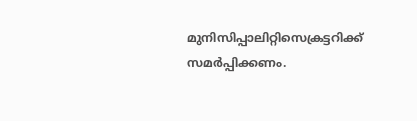മുനിസിപ്പാലിറ്റിസെക്രട്ടറിക്ക് സമർപ്പിക്കണം.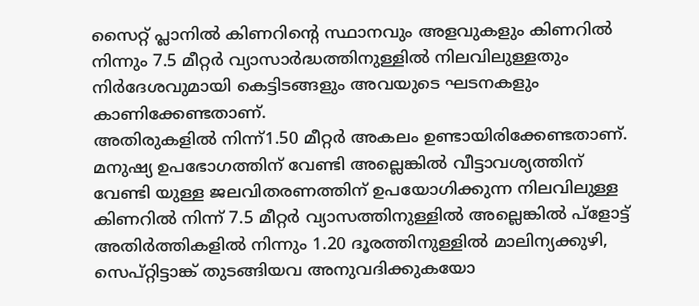സൈറ്റ് പ്ലാനിൽ കിണറിന്റെ സ്ഥാനവും അളവുകളും കിണറിൽ നിന്നും 7.5 മീറ്റർ വ്യാസാർദ്ധത്തിനുള്ളിൽ നിലവിലുള്ളതും നിർദേശവുമായി കെട്ടിടങ്ങളും അവയുടെ ഘടനകളും കാണിക്കേണ്ടതാണ്.
അതിരുകളിൽ നിന്ന്1.50 മീറ്റർ അകലം ഉണ്ടായിരിക്കേണ്ടതാണ്. മനുഷ്യ ഉപഭോഗത്തിന് വേണ്ടി അല്ലെങ്കിൽ വീട്ടാവശ്യത്തിന് വേണ്ടി യുള്ള ജലവിതരണത്തിന് ഉപയോഗിക്കുന്ന നിലവിലുള്ള കിണറിൽ നിന്ന് 7.5 മീറ്റർ വ്യാസത്തിനുള്ളിൽ അല്ലെങ്കിൽ പ്ളോട്ട് അതിർത്തികളിൽ നിന്നും 1.20 ദൂരത്തിനുള്ളിൽ മാലിന്യക്കുഴി, സെപ്റ്റിട്ടാങ്ക് തുടങ്ങിയവ അനുവദിക്കുകയോ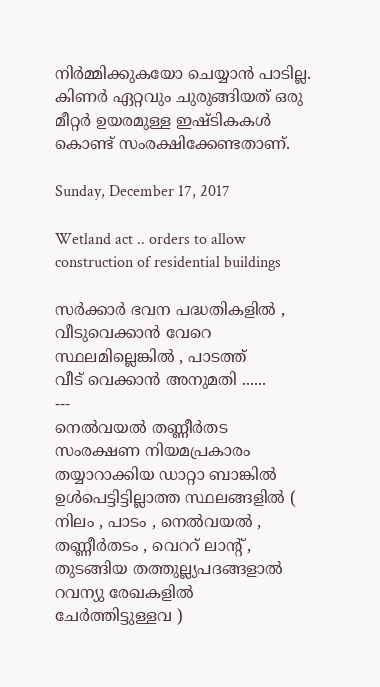നിർമ്മിക്കുകയോ ചെയ്യാൻ പാടില്ല.  കിണർ ഏറ്റവും ചുരുങ്ങിയത് ഒരു മീറ്റർ ഉയരമുള്ള ഇഷ്ടികകൾ കൊണ്ട് സംരക്ഷിക്കേണ്ടതാണ്.

Sunday, December 17, 2017

Wetland act .. orders to allow construction of residential buildings

സർക്കാർ ഭവന പദ്ധതികളിൽ , വീടുവെക്കാൻ വേറെ സ്ഥലമില്ലെങ്കിൽ , പാടത്ത്
വീട് വെക്കാൻ അനുമതി ......
---
നെൽവയൽ തണ്ണീർതട സംരക്ഷണ നിയമപ്രകാരം തയ്യാറാക്കിയ ഡാറ്റാ ബാങ്കിൽ ഉൾപെട്ടിട്ടില്ലാത്ത സ്ഥലങ്ങളിൽ ( നിലം , പാടം , നെൽവയൽ , തണ്ണീർതടം , വെററ് ലാന്റ് , തുടങ്ങിയ തത്തുല്ല്യപദങ്ങളാൽ റവന്യു രേഖകളിൽ ചേർത്തിട്ടുള്ളവ )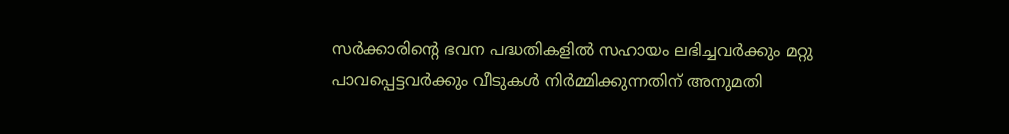സർക്കാരിന്റെ ഭവന പദ്ധതികളിൽ സഹായം ലഭിച്ചവർക്കും മറ്റു പാവപ്പെട്ടവർക്കും വീടുകൾ നിർമ്മിക്കുന്നതിന് അനുമതി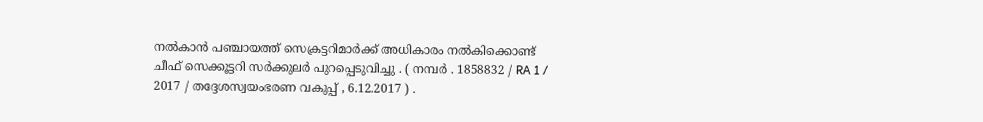നൽകാൻ പഞ്ചായത്ത് സെക്രട്ടറിമാർക്ക് അധികാരം നൽകിക്കൊണ്ട് ചീഫ് സെക്കൂട്ടറി സർക്കുലർ പുറപ്പെടുവിച്ചു . ( നമ്പർ . 1858832 / RA 1 / 2017 / തദ്ദേശസ്വയംഭരണ വകുപ്പ് , 6.12.2017 ) .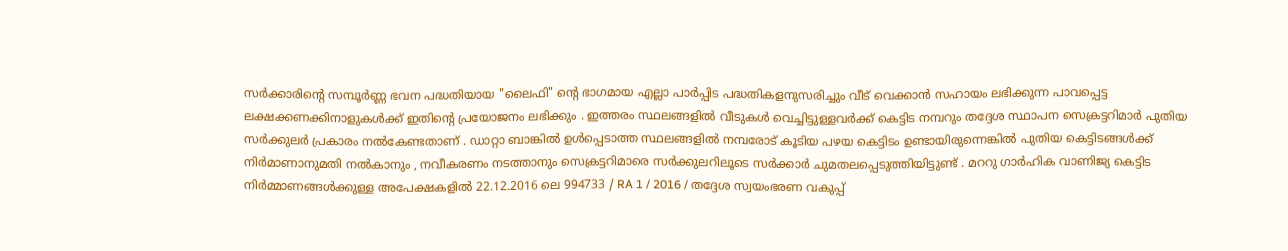സർക്കാരിന്റെ സമ്പൂർണ്ണ ഭവന പദ്ധതിയായ "ലൈഫി" ന്റെ ഭാഗമായ എല്ലാ പാർപ്പിട പദ്ധതികളനുസരിച്ചും വീട് വെക്കാൻ സഹായം ലഭിക്കുന്ന പാവപ്പെട്ട ലക്ഷക്കണക്കിനാളുകൾക്ക് ഇതിന്റെ പ്രയോജനം ലഭിക്കും . ഇത്തരം സ്ഥലങ്ങളിൽ വീടുകൾ വെച്ചിട്ടുള്ളവർക്ക് കെട്ടിട നമ്പറും തദ്ദേശ സ്ഥാപന സെക്രട്ടറിമാർ പുതിയ സർക്കുലർ പ്രകാരം നൽകേണ്ടതാണ് . ഡാറ്റാ ബാങ്കിൽ ഉൾപ്പെടാത്ത സ്ഥലങ്ങളിൽ നമ്പരോട് കൂടിയ പഴയ കെട്ടിടം ഉണ്ടായിരുന്നെങ്കിൽ പുതിയ കെട്ടിടങ്ങൾക്ക് നിർമാണാനുമതി നൽകാനും , നവീകരണം നടത്താനും സെക്രട്ടറിമാരെ സർക്കുലറിലൂടെ സർക്കാർ ചുമതലപ്പെടുത്തിയിട്ടുണ്ട് . മററു ഗാർഹിക വാണിജ്യ കെട്ടിട നിർമ്മാണങ്ങൾക്കുള്ള അപേക്ഷകളിൽ 22.12.2016 ലെ 994733 / RA 1 / 2016 / തദ്ദേശ സ്വയംഭരണ വകുപ്പ്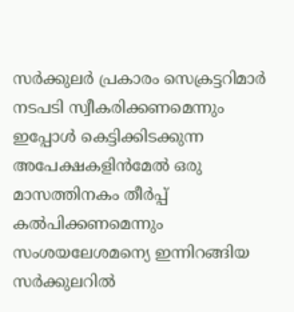സർക്കുലർ പ്രകാരം സെക്രട്ടറിമാർ നടപടി സ്വീകരിക്കണമെന്നും ഇപ്പോൾ കെട്ടിക്കിടക്കുന്ന അപേക്ഷകളിൻമേൽ ഒരു മാസത്തിനകം തീർപ്പ് കൽപിക്കണമെന്നും
സംശയലേശമന്യെ ഇന്നിറങ്ങിയ സർക്കുലറിൽ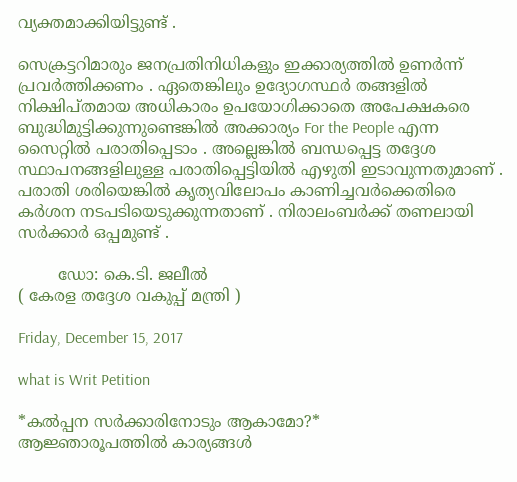വ്യക്തമാക്കിയിട്ടുണ്ട് .

സെക്രട്ടറിമാരും ജനപ്രതിനിധികളും ഇക്കാര്യത്തിൽ ഉണർന്ന് പ്രവർത്തിക്കണം . ഏതെങ്കിലും ഉദ്യോഗസ്ഥർ തങ്ങളിൽ നിക്ഷിപ്തമായ അധികാരം ഉപയോഗിക്കാതെ അപേക്ഷകരെ ബുദ്ധിമുട്ടിക്കുന്നുണ്ടെങ്കിൽ അക്കാര്യം For the People എന്ന സൈറ്റിൽ പരാതിപ്പെടാം . അല്ലെങ്കിൽ ബന്ധപ്പെട്ട തദ്ദേശ സ്ഥാപനങ്ങളിലുള്ള പരാതിപ്പെട്ടിയിൽ എഴുതി ഇടാവുന്നതുമാണ് . പരാതി ശരിയെങ്കിൽ കൃത്യവിലോപം കാണിച്ചവർക്കെതിരെ കർശന നടപടിയെടുക്കുന്നതാണ് . നിരാലംബർക്ക് തണലായി സർക്കാർ ഒപ്പമുണ്ട് .

        ഡോ: കെ.ടി. ജലീൽ
( കേരള തദ്ദേശ വകുപ്പ് മന്ത്രി )

Friday, December 15, 2017

what is Writ Petition

*കൽപ്പന സർക്കാരിനോടും ആകാമോ?*
ആജ്ഞാരൂപത്തിൽ കാര്യങ്ങൾ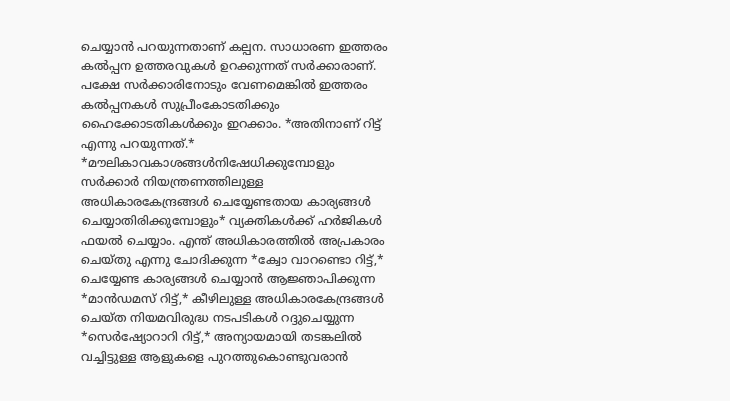ചെയ്യാൻ പറയുന്നതാണ് കല്പന. സാധാരണ ഇത്തരം കൽപ്പന ഉത്തരവുകൾ ഉറക്കുന്നത് സർക്കാരാണ്. പക്ഷേ സർക്കാരിനോടും വേണമെങ്കിൽ ഇത്തരം കൽപ്പനകൾ സുപ്രീംകോടതിക്കും  ഹൈക്കോടതികൾക്കും ഇറക്കാം. *അതിനാണ് റിട്ട് എന്നു പറയുന്നത്.*
*മൗലികാവകാശങ്ങൾനിഷേധിക്കുമ്പോളും സർക്കാർ നിയന്ത്രണത്തിലുള്ള അധികാരകേന്ദ്രങ്ങൾ ചെയ്യേണ്ടതായ കാര്യങ്ങൾ ചെയ്യാതിരിക്കുമ്പോളും* വ്യക്തികൾക്ക് ഹർജികൾ ഫയൽ ചെയ്യാം. എന്ത് അധികാരത്തിൽ അപ്രകാരം ചെയ്തു എന്നു ചോദിക്കുന്ന *ക്വോ വാറണ്ടൊ റിട്ട്,* ചെയ്യേണ്ട കാര്യങ്ങൾ ചെയ്യാൻ ആജ്ഞാപിക്കുന്ന *മാൻഡമസ് റിട്ട്,* കീഴിലുള്ള അധികാരകേന്ദ്രങ്ങൾ ചെയ്ത നിയമവിരുദ്ധ നടപടികൾ റദ്ദുചെയ്യുന്ന *സെർഷ്യോറാറി റിട്ട്,* അന്യായമായി തടങ്കലിൽ വച്ചിട്ടുള്ള ആളുകളെ പുറത്തുകൊണ്ടുവരാൻ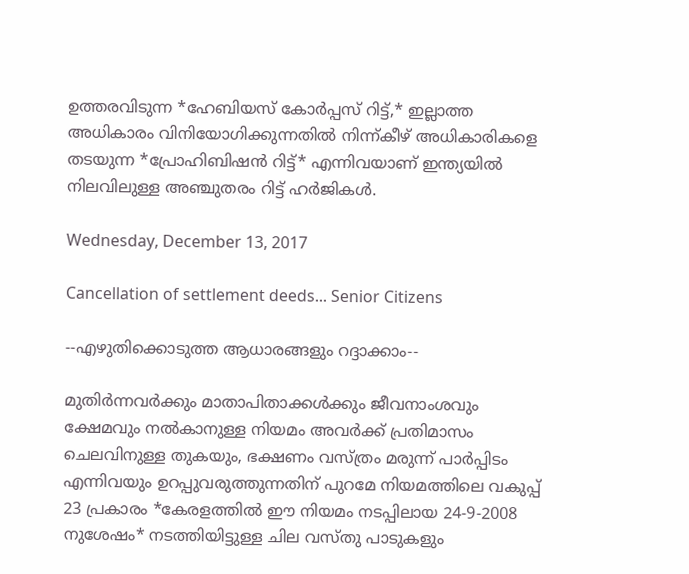ഉത്തരവിടുന്ന *ഹേബിയസ് കോർപ്പസ് റിട്ട്,* ഇല്ലാത്ത അധികാരം വിനിയോഗിക്കുന്നതിൽ നിന്ന്കീഴ് അധികാരികളെ തടയുന്ന *പ്രോഹിബിഷൻ റിട്ട്* എന്നിവയാണ് ഇന്ത്യയിൽ നിലവിലുള്ള അഞ്ചുതരം റിട്ട് ഹർജികൾ.

Wednesday, December 13, 2017

Cancellation of settlement deeds... Senior Citizens

--എഴുതിക്കൊടുത്ത ആധാരങ്ങളും റദ്ദാക്കാം--

മുതിർന്നവർക്കും മാതാപിതാക്കൾക്കും ജീവനാംശവും ക്ഷേമവും നൽകാനുള്ള നിയമം അവർക്ക് പ്രതിമാസം ചെലവിനുള്ള തുകയും, ഭക്ഷണം വസ്ത്രം മരുന്ന് പാർപ്പിടം എന്നിവയും ഉറപ്പുവരുത്തുന്നതിന് പുറമേ നിയമത്തിലെ വകുപ്പ് 23 പ്രകാരം *കേരളത്തിൽ ഈ നിയമം നടപ്പിലായ 24-9-2008 നുശേഷം* നടത്തിയിട്ടുള്ള ചില വസ്തു പാടുകളും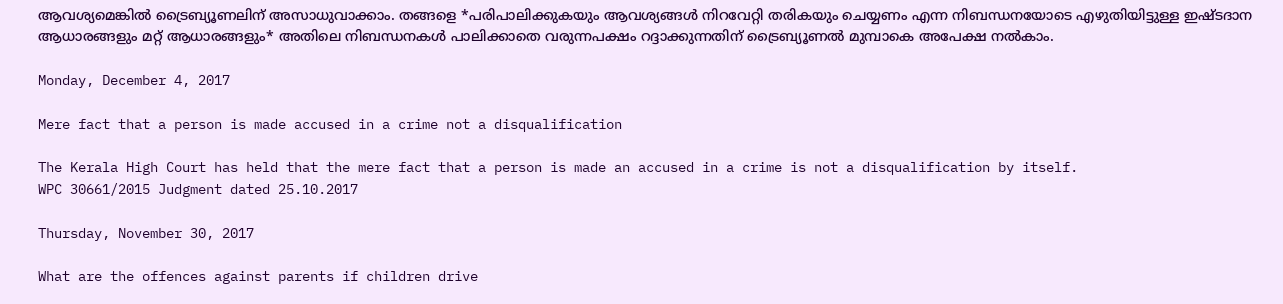ആവശ്യമെങ്കിൽ ട്രൈബ്യൂണലിന് അസാധുവാക്കാം. തങ്ങളെ *പരിപാലിക്കുകയും ആവശ്യങ്ങൾ നിറവേറ്റി തരികയും ചെയ്യണം എന്ന നിബന്ധനയോടെ എഴുതിയിട്ടുള്ള ഇഷ്ടദാന ആധാരങ്ങളും മറ്റ് ആധാരങ്ങളും* അതിലെ നിബന്ധനകൾ പാലിക്കാതെ വരുന്നപക്ഷം റദ്ദാക്കുന്നതിന് ട്രൈബ്യൂണൽ മുമ്പാകെ അപേക്ഷ നൽകാം.

Monday, December 4, 2017

Mere fact that a person is made accused in a crime not a disqualification

The Kerala High Court has held that the mere fact that a person is made an accused in a crime is not a disqualification by itself.
WPC 30661/2015 Judgment dated 25.10.2017

Thursday, November 30, 2017

What are the offences against parents if children drive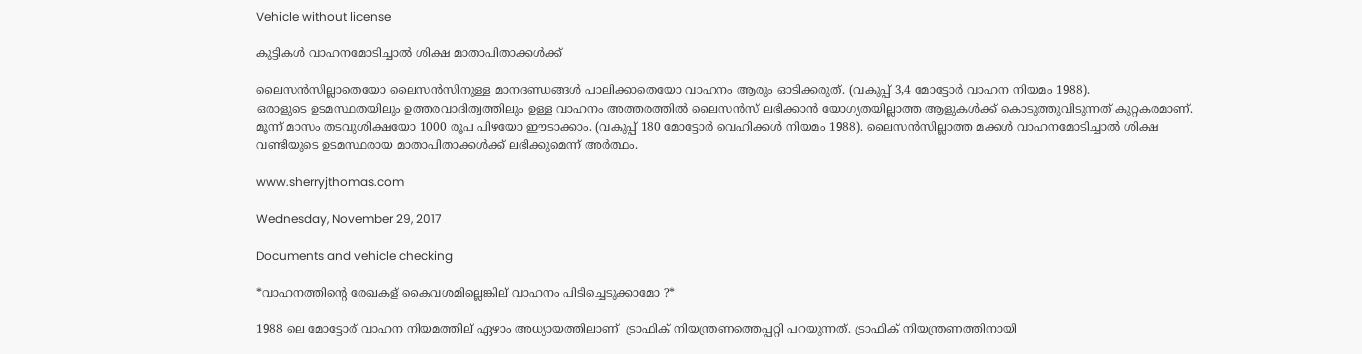Vehicle without license

കുട്ടികൾ വാഹനമോടിച്ചാൽ ശിക്ഷ മാതാപിതാക്കൾക്ക്

ലൈസൻസില്ലാതെയോ ലൈസൻസിനുള്ള മാനദണ്ഡങ്ങൾ പാലിക്കാതെയോ വാഹനം ആരും ഓടിക്കരുത്. (വകുപ്പ് 3,4 മോട്ടോർ വാഹന നിയമം 1988).
ഒരാളുടെ ഉടമസ്ഥതയിലും ഉത്തരവാദിത്വത്തിലും ഉള്ള വാഹനം അത്തരത്തിൽ ലൈസൻസ് ലഭിക്കാൻ യോഗ്യതയില്ലാത്ത ആളുകൾക്ക് കൊടുത്തുവിടുന്നത് കുറ്റകരമാണ്. മൂന്ന് മാസം തടവുശിക്ഷയോ 1000 രൂപ പിഴയോ ഈടാക്കാം. (വകുപ്പ് 180 മോട്ടോർ വെഹിക്കൾ നിയമം 1988). ലൈസൻസില്ലാത്ത മക്കൾ വാഹനമോടിച്ചാൽ ശിക്ഷ വണ്ടിയുടെ ഉടമസ്ഥരായ മാതാപിതാക്കൾക്ക് ലഭിക്കുമെന്ന് അർത്ഥം.

www.sherryjthomas.com

Wednesday, November 29, 2017

Documents and vehicle checking

*വാഹനത്തിന്റെ രേഖകള് കൈവശമില്ലെങ്കില് വാഹനം പിടിച്ചെടുക്കാമോ ?*

1988 ലെ മോട്ടോര് വാഹന നിയമത്തില് ഏഴാം അധ്യായത്തിലാണ്  ട്രാഫിക് നിയന്ത്രണത്തെപ്പറ്റി പറയുന്നത്. ട്രാഫിക് നിയന്ത്രണത്തിനായി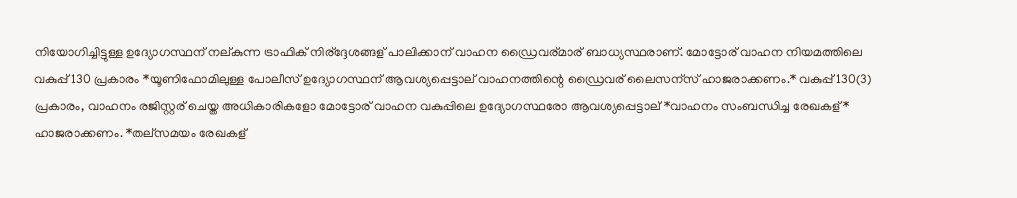നിയോഗിച്ചിട്ടുള്ള ഉദ്യോഗസ്ഥന് നല്കുന്ന ട്രാഫിക് നിര്ദ്ദേശങ്ങള് പാലിക്കാന് വാഹന ഡ്രൈവര്മാര് ബാധ്യസ്ഥരാണ്. മോട്ടോര് വാഹന നിയമത്തിലെ വകുപ്പ് 130 പ്രകാരം *യൂണിഫോമിലുള്ള പോലീസ് ഉദ്യോഗസ്ഥന് ആവശ്യപ്പെട്ടാല് വാഹനത്തിന്റെ ഡ്രൈവര് ലൈസന്സ് ഹാജരാക്കണം.* വകുപ്പ് 130(3) പ്രകാരം, വാഹനം രജിസ്റ്റര് ചെയ്ത അധികാരികളോ മോട്ടോര് വാഹന വകുപ്പിലെ ഉദ്യോഗസ്ഥരോ ആവശ്യപ്പെട്ടാല് *വാഹനം സംബന്ധിച്ച രേഖകള്* ഹാജരാക്കണം. *തല്സമയം രേഖകള്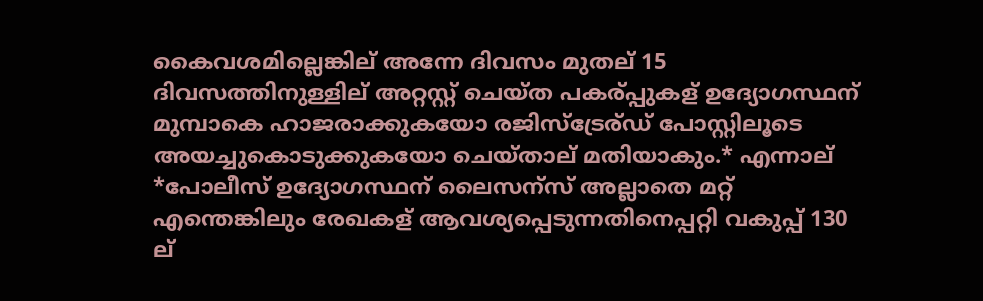കൈവശമില്ലെങ്കില് അന്നേ ദിവസം മുതല് 15 ദിവസത്തിനുള്ളില് അറ്റസ്റ്റ് ചെയ്ത പകര്പ്പുകള് ഉദ്യോഗസ്ഥന് മുമ്പാകെ ഹാജരാക്കുകയോ രജിസ്ട്രേര്ഡ് പോസ്റ്റിലൂടെ അയച്ചുകൊടുക്കുകയോ ചെയ്താല് മതിയാകും.* എന്നാല് *പോലീസ് ഉദ്യോഗസ്ഥന് ലൈസന്സ് അല്ലാതെ മറ്റ് എന്തെങ്കിലും രേഖകള് ആവശ്യപ്പെടുന്നതിനെപ്പറ്റി വകുപ്പ് 130 ല്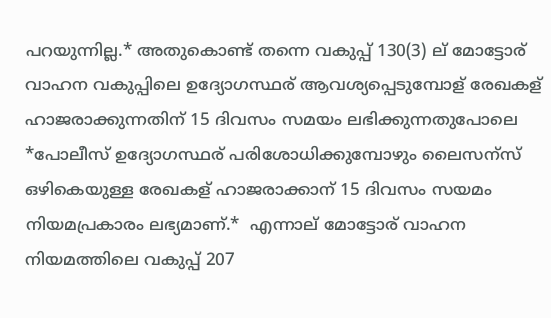പറയുന്നില്ല.* അതുകൊണ്ട് തന്നെ വകുപ്പ് 130(3) ല് മോട്ടോര് വാഹന വകുപ്പിലെ ഉദ്യോഗസ്ഥര് ആവശ്യപ്പെടുമ്പോള് രേഖകള് ഹാജരാക്കുന്നതിന് 15 ദിവസം സമയം ലഭിക്കുന്നതുപോലെ *പോലീസ് ഉദ്യോഗസ്ഥര് പരിശോധിക്കുമ്പോഴും ലൈസന്സ് ഒഴികെയുള്ള രേഖകള് ഹാജരാക്കാന് 15 ദിവസം സയമം നിയമപ്രകാരം ലഭ്യമാണ്.*  എന്നാല് മോട്ടോര് വാഹന നിയമത്തിലെ വകുപ്പ് 207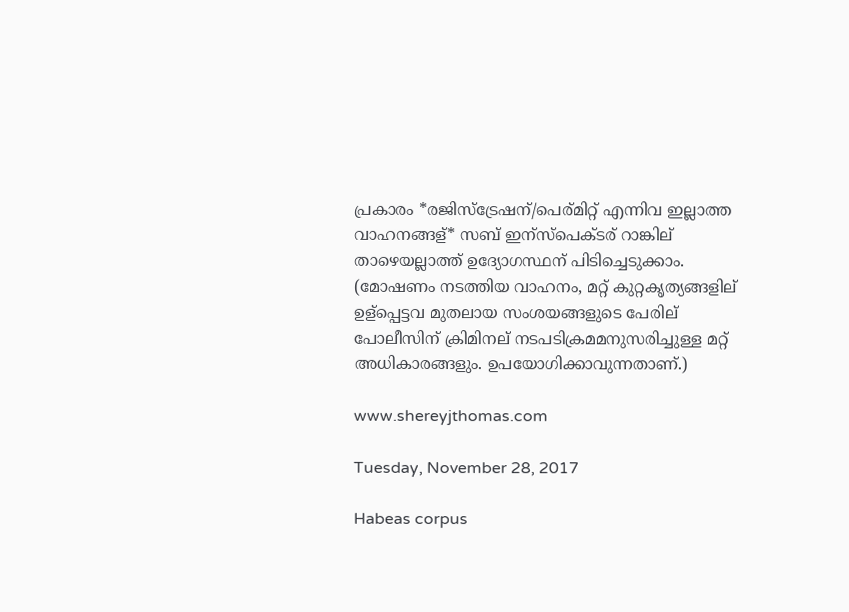പ്രകാരം *രജിസ്ട്രേഷന്/പെര്മിറ്റ് എന്നിവ ഇല്ലാത്ത വാഹനങ്ങള്* സബ് ഇന്സ്പെക്ടര് റാങ്കില് താഴെയല്ലാത്ത് ഉദ്യോഗസ്ഥന് പിടിച്ചെടുക്കാം. (മോഷണം നടത്തിയ വാഹനം, മറ്റ് കുറ്റകൃത്യങ്ങളില് ഉള്പ്പെട്ടവ മുതലായ സംശയങ്ങളുടെ പേരില് പോലീസിന് ക്രിമിനല് നടപടിക്രമമനുസരിച്ചുള്ള മറ്റ് അധികാരങ്ങളും. ഉപയോഗിക്കാവുന്നതാണ്.)

www.shereyjthomas.com

Tuesday, November 28, 2017

Habeas corpus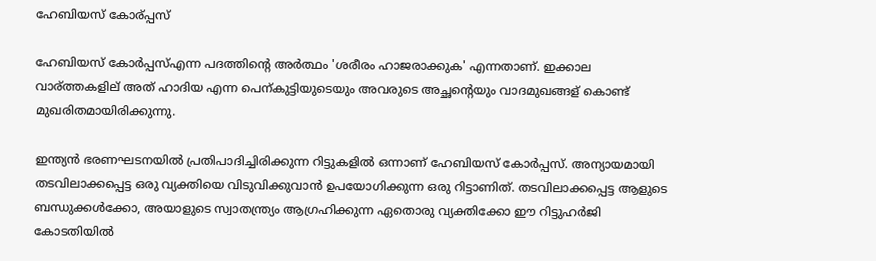ഹേബിയസ് കോര്പ്പസ്

ഹേബിയസ് കോർപ്പസ്എന്ന പദത്തിന്റെ അർത്ഥം 'ശരീരം ഹാജരാക്കുക' എന്നതാണ്. ഇക്കാല വാര്ത്തകളില് അത് ഹാദിയ എന്ന പെന്കുട്ടിയുടെയും അവരുടെ അച്ഛന്റെയും വാദമുഖങ്ങള് കൊണ്ട് മുഖരിതമായിരിക്കുന്നു.

ഇന്ത്യൻ ഭരണഘടനയിൽ പ്രതിപാദിച്ചിരിക്കുന്ന റിട്ടുകളിൽ ഒന്നാണ് ഹേബിയസ് കോർപ്പസ്. അന്യായമായി തടവിലാക്കപ്പെട്ട ഒരു വ്യക്തിയെ വിടുവിക്കുവാൻ ഉപയോഗിക്കുന്ന ഒരു റിട്ടാണിത്. തടവിലാക്കപ്പെട്ട ആളുടെ ബന്ധുക്കൾക്കോ, അയാളുടെ സ്വാതന്ത്ര്യം ആഗ്രഹിക്കുന്ന ഏതൊരു വ്യക്തിക്കോ ഈ റിട്ടുഹർജി കോടതിയിൽ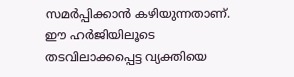സമർപ്പിക്കാൻ കഴിയുന്നതാണ്. ഈ ഹർജിയിലൂടെ തടവിലാക്കപ്പെട്ട വ്യക്തിയെ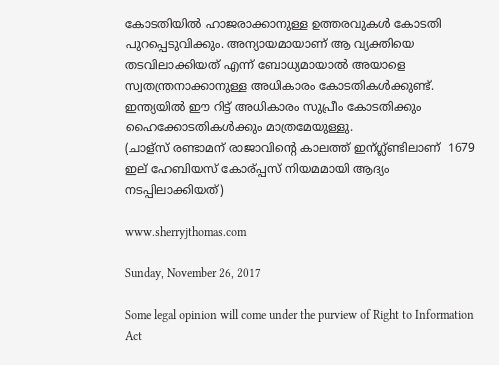കോടതിയിൽ ഹാജരാക്കാനുള്ള ഉത്തരവുകൾ കോടതി പുറപ്പെടുവിക്കും. അന്യായമായാണ് ആ വ്യക്തിയെ തടവിലാക്കിയത് എന്ന് ബോധ്യമായാൽ അയാളെ സ്വതന്ത്രനാക്കാനുള്ള അധികാരം കോടതികൾക്കുണ്ട്. ഇന്ത്യയിൽ ഈ റിട്ട് അധികാരം സുപ്രീം കോടതിക്കും ഹൈക്കോടതികൾക്കും മാത്രമേയുള്ളു.
(ചാള്സ് രണ്ടാമന് രാജാവിന്റെ കാലത്ത് ഇന്ഗ്ല്ണ്ടിലാണ്  1679 ഇല് ഹേബിയസ് കോര്പ്പസ് നിയമമായി ആദ്യം നടപ്പിലാക്കിയത്)

www.sherryjthomas.com

Sunday, November 26, 2017

Some legal opinion will come under the purview of Right to Information Act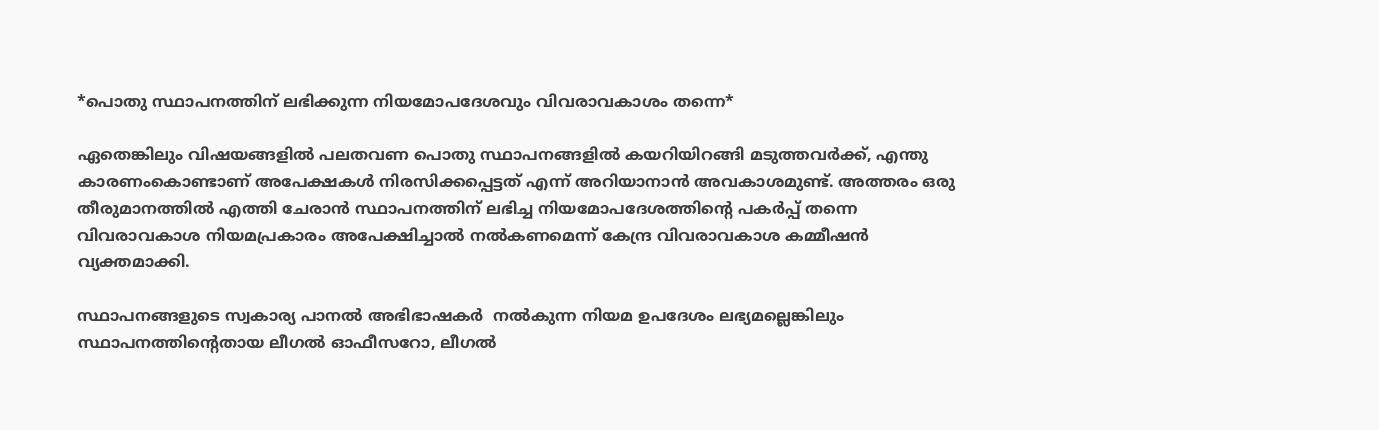*പൊതു സ്ഥാപനത്തിന് ലഭിക്കുന്ന നിയമോപദേശവും വിവരാവകാശം തന്നെ*

ഏതെങ്കിലും വിഷയങ്ങളിൽ പലതവണ പൊതു സ്ഥാപനങ്ങളിൽ കയറിയിറങ്ങി മടുത്തവർക്ക്, എന്തു കാരണംകൊണ്ടാണ് അപേക്ഷകൾ നിരസിക്കപ്പെട്ടത് എന്ന് അറിയാനാൻ അവകാശമുണ്ട്. അത്തരം ഒരു തീരുമാനത്തിൽ എത്തി ചേരാൻ സ്ഥാപനത്തിന് ലഭിച്ച നിയമോപദേശത്തിന്റെ പകർപ്പ് തന്നെ വിവരാവകാശ നിയമപ്രകാരം അപേക്ഷിച്ചാൽ നൽകണമെന്ന് കേന്ദ്ര വിവരാവകാശ കമ്മീഷൻ വ്യക്തമാക്കി.

സ്ഥാപനങ്ങളുടെ സ്വകാര്യ പാനൽ അഭിഭാഷകർ  നൽകുന്ന നിയമ ഉപദേശം ലഭ്യമല്ലെങ്കിലും സ്ഥാപനത്തിന്റെതായ ലീഗൽ ഓഫീസറോ, ലീഗൽ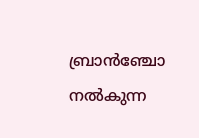ബ്രാൻഞ്ചോ നൽകുന്ന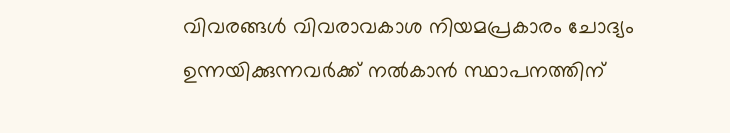വിവരങ്ങൾ വിവരാവകാശ നിയമപ്രകാരം ചോദ്യം ഉന്നയിക്കുന്നവർക്ക് നൽകാൻ സ്ഥാപനത്തിന്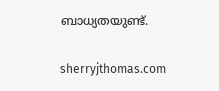ബാധ്യതയുണ്ട്.

sherryjthomas.com